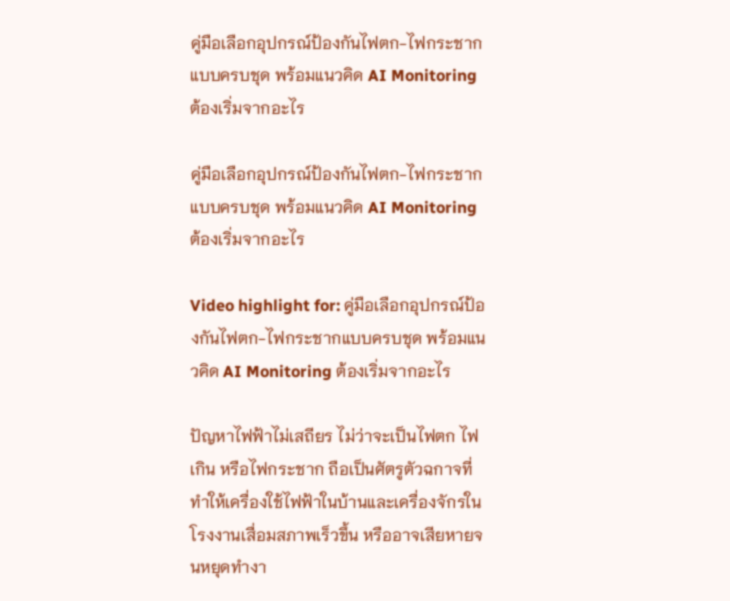คู่มือเลือกอุปกรณ์ป้องกันไฟตก-ไฟกระชากแบบครบชุด พร้อมแนวคิด AI Monitoring ต้องเริ่มจากอะไร

คู่มือเลือกอุปกรณ์ป้องกันไฟตก-ไฟกระชากแบบครบชุด พร้อมแนวคิด AI Monitoring ต้องเริ่มจากอะไร

Video highlight for: คู่มือเลือกอุปกรณ์ป้องกันไฟตก-ไฟกระชากแบบครบชุด พร้อมแนวคิด AI Monitoring ต้องเริ่มจากอะไร

ปัญหาไฟฟ้าไม่เสถียร ไม่ว่าจะเป็นไฟตก ไฟเกิน หรือไฟกระชาก ถือเป็นศัตรูตัวฉกาจที่ทำให้เครื่องใช้ไฟฟ้าในบ้านและเครื่องจักรในโรงงานเสื่อมสภาพเร็วขึ้น หรืออาจเสียหายจนหยุดทำงา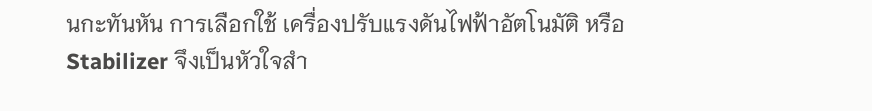นกะทันหัน การเลือกใช้ เครื่องปรับแรงดันไฟฟ้าอัตโนมัติ หรือ Stabilizer จึงเป็นหัวใจสำ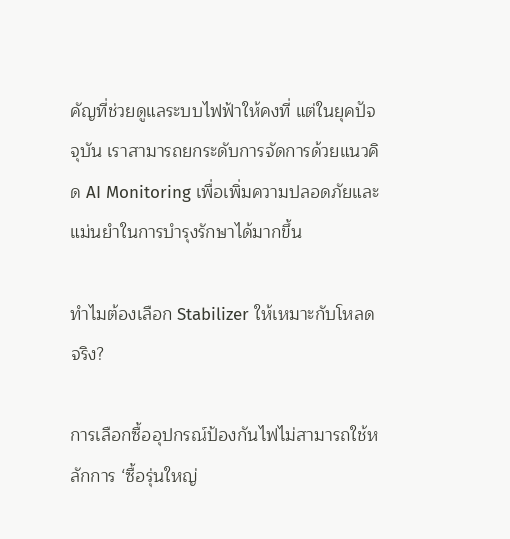คัญที่ช่วยดูแลระบบไฟฟ้าให้คงที่ แต่ในยุคปัจจุบัน เราสามารถยกระดับการจัดการด้วยแนวคิด AI Monitoring เพื่อเพิ่มความปลอดภัยและแม่นยำในการบำรุงรักษาได้มากขึ้น

ทำไมต้องเลือก Stabilizer ให้เหมาะกับโหลดจริง?

การเลือกซื้ออุปกรณ์ป้องกันไฟไม่สามารถใช้หลักการ ‘ซื้อรุ่นใหญ่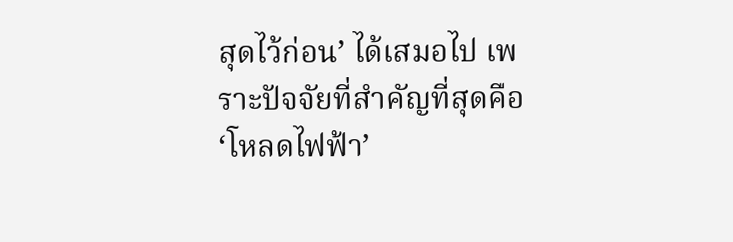สุดไว้ก่อน’ ได้เสมอไป เพราะปัจจัยที่สำคัญที่สุดคือ ‘โหลดไฟฟ้า’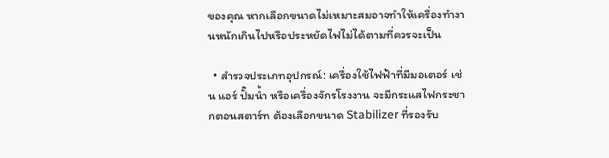ของคุณ หากเลือกขนาดไม่เหมาะสมอาจทำให้เครื่องทำงานหนักเกินไปหรือประหยัดไฟไม่ได้ตามที่ควรจะเป็น

  • สำรวจประเภทอุปกรณ์: เครื่องใช้ไฟฟ้าที่มีมอเตอร์ เช่น แอร์ ปั๊มน้ำ หรือเครื่องจักรโรงงาน จะมีกระแสไฟกระชากตอนสตาร์ท ต้องเลือกขนาด Stabilizer ที่รองรับ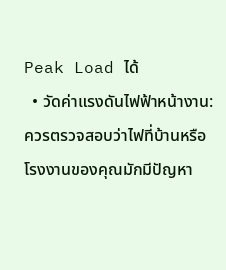Peak Load ได้
  • วัดค่าแรงดันไฟฟ้าหน้างาน: ควรตรวจสอบว่าไฟที่บ้านหรือโรงงานของคุณมักมีปัญหา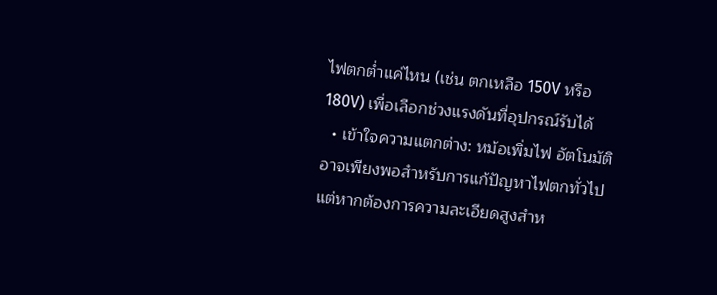ไฟตกต่ำแค่ไหน (เช่น ตกเหลือ 150V หรือ 180V) เพื่อเลือกช่วงแรงดันที่อุปกรณ์รับได้
  • เข้าใจความแตกต่าง: หม้อเพิ่มไฟ อัตโนมัติ อาจเพียงพอสำหรับการแก้ปัญหาไฟตกทั่วไป แต่หากต้องการความละเอียดสูงสำห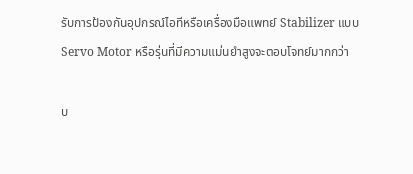รับการป้องกันอุปกรณ์ไอทีหรือเครื่องมือแพทย์ Stabilizer แบบ Servo Motor หรือรุ่นที่มีความแม่นยำสูงจะตอบโจทย์มากกว่า

บ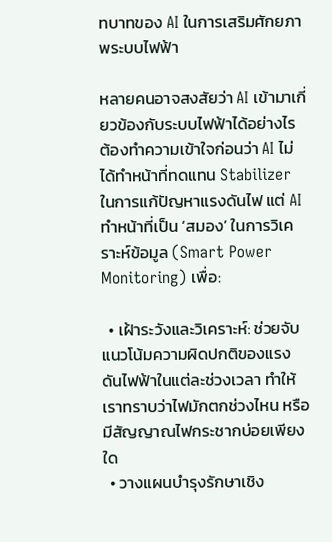ทบาทของ AI ในการเสริมศักยภาพระบบไฟฟ้า

หลายคนอาจสงสัยว่า AI เข้ามาเกี่ยวข้องกับระบบไฟฟ้าได้อย่างไร ต้องทำความเข้าใจก่อนว่า AI ไม่ได้ทำหน้าที่ทดแทน Stabilizer ในการแก้ปัญหาแรงดันไฟ แต่ AI ทำหน้าที่เป็น ‘สมอง’ ในการวิเคราะห์ข้อมูล (Smart Power Monitoring) เพื่อ:

  • เฝ้าระวังและวิเคราะห์: ช่วยจับแนวโน้มความผิดปกติของแรงดันไฟฟ้าในแต่ละช่วงเวลา ทำให้เราทราบว่าไฟมักตกช่วงไหน หรือมีสัญญาณไฟกระชากบ่อยเพียงใด
  • วางแผนบำรุงรักษาเชิง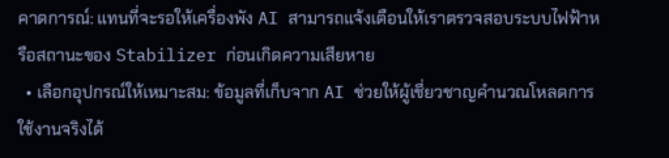คาดการณ์: แทนที่จะรอให้เครื่องพัง AI สามารถแจ้งเตือนให้เราตรวจสอบระบบไฟฟ้าหรือสถานะของ Stabilizer ก่อนเกิดความเสียหาย
  • เลือกอุปกรณ์ให้เหมาะสม: ข้อมูลที่เก็บจาก AI ช่วยให้ผู้เชี่ยวชาญคำนวณโหลดการใช้งานจริงได้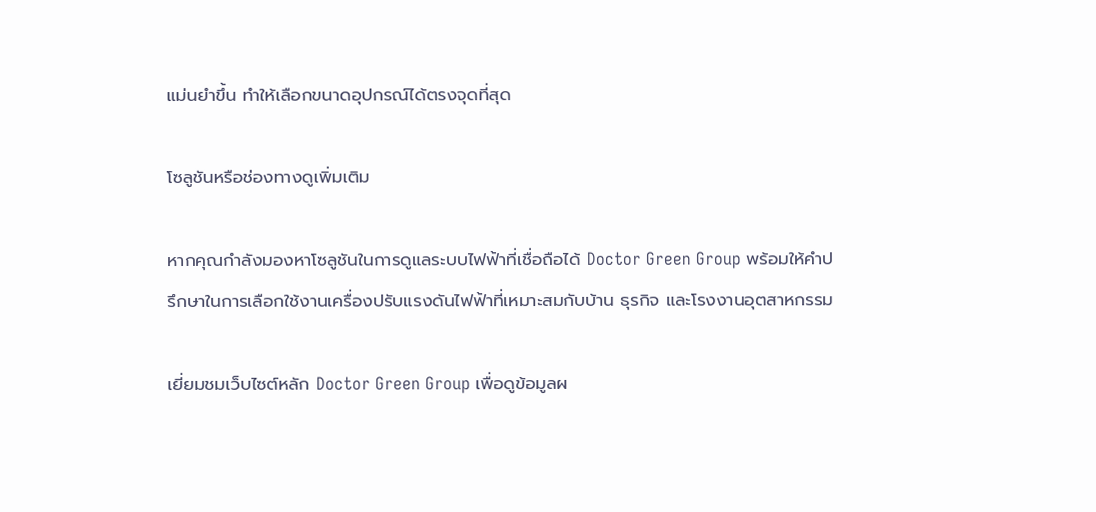แม่นยำขึ้น ทำให้เลือกขนาดอุปกรณ์ได้ตรงจุดที่สุด

โซลูชันหรือช่องทางดูเพิ่มเติม

หากคุณกำลังมองหาโซลูชันในการดูแลระบบไฟฟ้าที่เชื่อถือได้ Doctor Green Group พร้อมให้คำปรึกษาในการเลือกใช้งานเครื่องปรับแรงดันไฟฟ้าที่เหมาะสมกับบ้าน ธุรกิจ และโรงงานอุตสาหกรรม

เยี่ยมชมเว็บไซต์หลัก Doctor Green Group เพื่อดูข้อมูลผ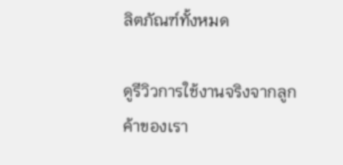ลิตภัณฑ์ทั้งหมด

ดูรีวิวการใช้งานจริงจากลูกค้าของเรา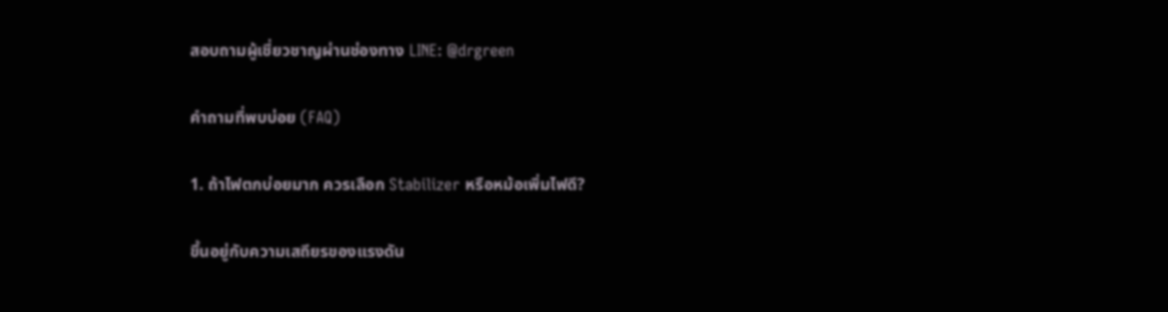สอบถามผู้เชี่ยวชาญผ่านช่องทาง LINE: @drgreen

คำถามที่พบบ่อย (FAQ)

1. ถ้าไฟตกบ่อยมาก ควรเลือก Stabilizer หรือหม้อเพิ่มไฟดี?

ขึ้นอยู่กับความเสถียรของแรงดัน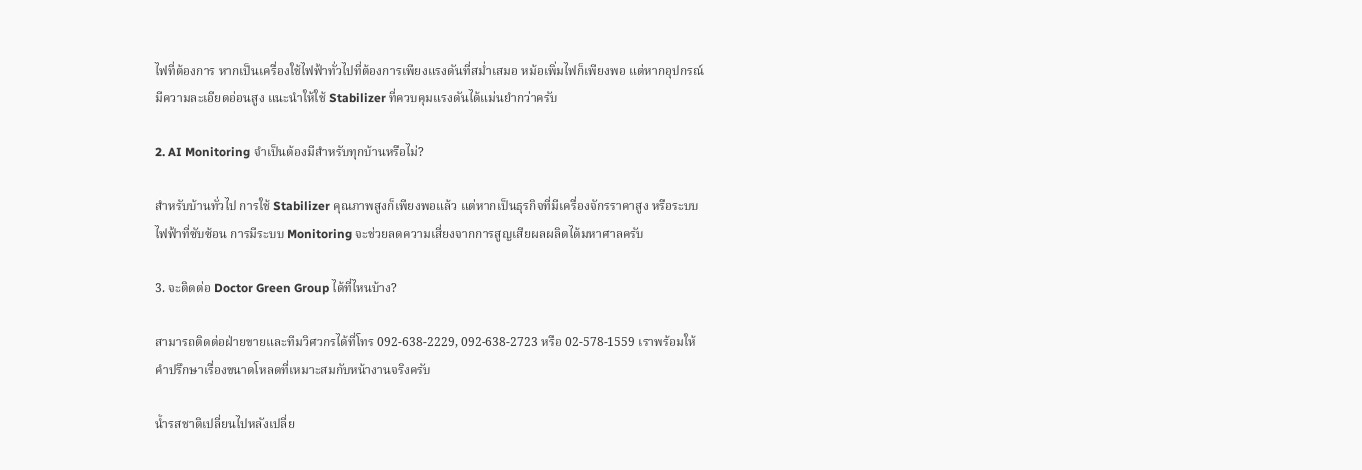ไฟที่ต้องการ หากเป็นเครื่องใช้ไฟฟ้าทั่วไปที่ต้องการเพียงแรงดันที่สม่ำเสมอ หม้อเพิ่มไฟก็เพียงพอ แต่หากอุปกรณ์มีความละเอียดอ่อนสูง แนะนำให้ใช้ Stabilizer ที่ควบคุมแรงดันได้แม่นยำกว่าครับ

2. AI Monitoring จำเป็นต้องมีสำหรับทุกบ้านหรือไม่?

สำหรับบ้านทั่วไป การใช้ Stabilizer คุณภาพสูงก็เพียงพอแล้ว แต่หากเป็นธุรกิจที่มีเครื่องจักรราคาสูง หรือระบบไฟฟ้าที่ซับซ้อน การมีระบบ Monitoring จะช่วยลดความเสี่ยงจากการสูญเสียผลผลิตได้มหาศาลครับ

3. จะติดต่อ Doctor Green Group ได้ที่ไหนบ้าง?

สามารถติดต่อฝ่ายขายและทีมวิศวกรได้ที่โทร 092-638-2229, 092-638-2723 หรือ 02-578-1559 เราพร้อมให้คำปรึกษาเรื่องขนาดโหลดที่เหมาะสมกับหน้างานจริงครับ

น้ำรสชาติเปลี่ยนไปหลังเปลี่ย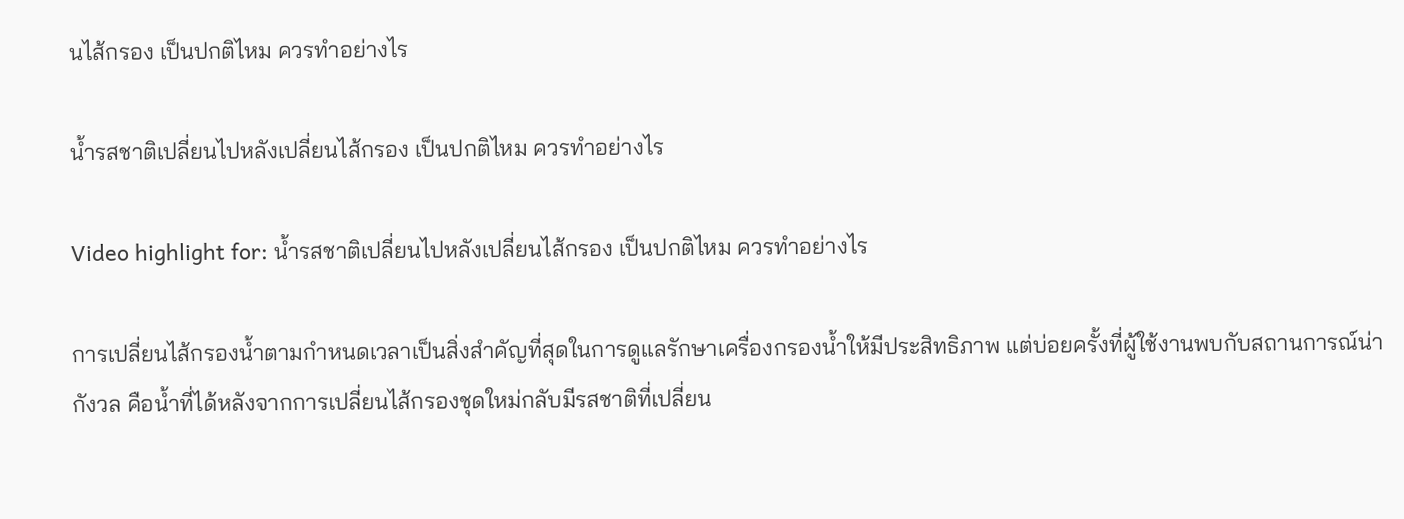นไส้กรอง เป็นปกติไหม ควรทำอย่างไร

น้ำรสชาติเปลี่ยนไปหลังเปลี่ยนไส้กรอง เป็นปกติไหม ควรทำอย่างไร

Video highlight for: น้ำรสชาติเปลี่ยนไปหลังเปลี่ยนไส้กรอง เป็นปกติไหม ควรทำอย่างไร

การเปลี่ยนไส้กรองน้ำตามกำหนดเวลาเป็นสิ่งสำคัญที่สุดในการดูแลรักษาเครื่องกรองน้ำให้มีประสิทธิภาพ แต่บ่อยครั้งที่ผู้ใช้งานพบกับสถานการณ์น่ากังวล คือน้ำที่ได้หลังจากการเปลี่ยนไส้กรองชุดใหม่กลับมีรสชาติที่เปลี่ยน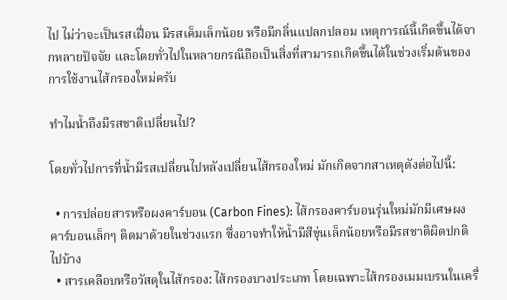ไป ไม่ว่าจะเป็นรสเฝื่อน มีรสเค็มเล็กน้อย หรือมีกลิ่นแปลกปลอม เหตุการณ์นี้เกิดขึ้นได้จากหลายปัจจัย และโดยทั่วไปในหลายกรณีถือเป็นสิ่งที่สามารถเกิดขึ้นได้ในช่วงเริ่มต้นของการใช้งานไส้กรองใหม่ครับ

ทำไมน้ำถึงมีรสชาติเปลี่ยนไป?

โดยทั่วไปการที่น้ำมีรสเปลี่ยนไปหลังเปลี่ยนไส้กรองใหม่ มักเกิดจากสาเหตุดังต่อไปนี้:

  • การปล่อยสารหรือผงคาร์บอน (Carbon Fines): ไส้กรองคาร์บอนรุ่นใหม่มักมีเศษผงคาร์บอนเล็กๆ ติดมาด้วยในช่วงแรก ซึ่งอาจทำให้น้ำมีสีขุ่นเล็กน้อยหรือมีรสชาติผิดปกติไปบ้าง
  • สารเคลือบหรือวัสดุในไส้กรอง: ไส้กรองบางประเภท โดยเฉพาะไส้กรองเมมเบรนในเครื่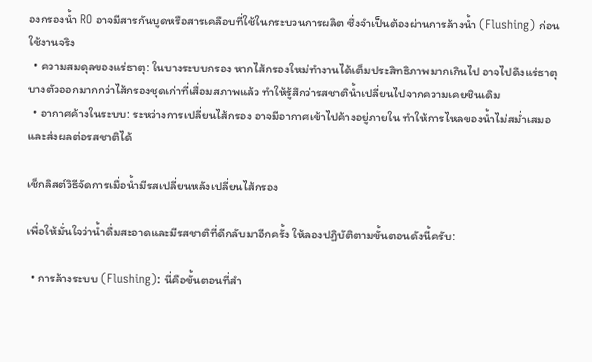องกรองน้ำ RO อาจมีสารกันบูดหรือสารเคลือบที่ใช้ในกระบวนการผลิต ซึ่งจำเป็นต้องผ่านการล้างน้ำ (Flushing) ก่อนใช้งานจริง
  • ความสมดุลของแร่ธาตุ: ในบางระบบกรอง หากไส้กรองใหม่ทำงานได้เต็มประสิทธิภาพมากเกินไป อาจไปดึงแร่ธาตุบางตัวออกมากกว่าไส้กรองชุดเก่าที่เสื่อมสภาพแล้ว ทำให้รู้สึกว่ารสชาติน้ำเปลี่ยนไปจากความเคยชินเดิม
  • อากาศค้างในระบบ: ระหว่างการเปลี่ยนไส้กรอง อาจมีอากาศเข้าไปค้างอยู่ภายใน ทำให้การไหลของน้ำไม่สม่ำเสมอและส่งผลต่อรสชาติได้

เช็กลิสต์วิธีจัดการเมื่อน้ำมีรสเปลี่ยนหลังเปลี่ยนไส้กรอง

เพื่อให้มั่นใจว่าน้ำดื่มสะอาดและมีรสชาติที่ดีกลับมาอีกครั้ง ให้ลองปฏิบัติตามขั้นตอนดังนี้ครับ:

  • การล้างระบบ (Flushing): นี่คือขั้นตอนที่สำ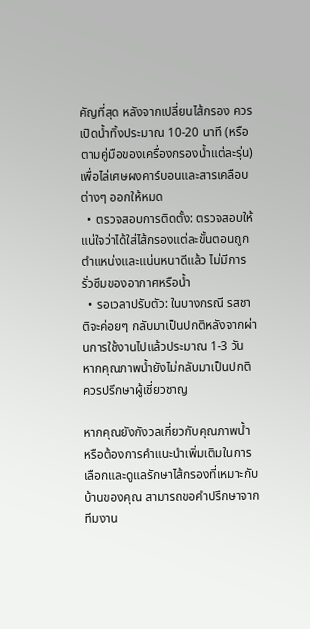คัญที่สุด หลังจากเปลี่ยนไส้กรอง ควรเปิดน้ำทิ้งประมาณ 10-20 นาที (หรือตามคู่มือของเครื่องกรองน้ำแต่ละรุ่น) เพื่อไล่เศษผงคาร์บอนและสารเคลือบต่างๆ ออกให้หมด
  • ตรวจสอบการติดตั้ง: ตรวจสอบให้แน่ใจว่าได้ใส่ไส้กรองแต่ละขั้นตอนถูกตำแหน่งและแน่นหนาดีแล้ว ไม่มีการรั่วซึมของอากาศหรือน้ำ
  • รอเวลาปรับตัว: ในบางกรณี รสชาติจะค่อยๆ กลับมาเป็นปกติหลังจากผ่านการใช้งานไปแล้วประมาณ 1-3 วัน หากคุณภาพน้ำยังไม่กลับมาเป็นปกติ ควรปรึกษาผู้เชี่ยวชาญ

หากคุณยังกังวลเกี่ยวกับคุณภาพน้ำ หรือต้องการคำแนะนำเพิ่มเติมในการเลือกและดูแลรักษาไส้กรองที่เหมาะกับบ้านของคุณ สามารถขอคำปรึกษาจากทีมงาน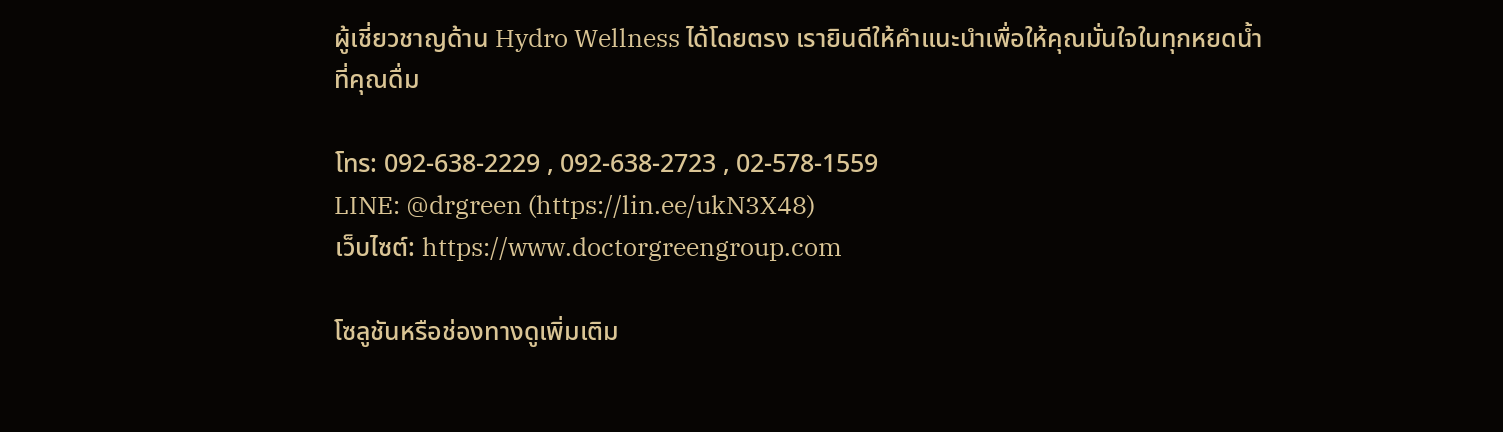ผู้เชี่ยวชาญด้าน Hydro Wellness ได้โดยตรง เรายินดีให้คำแนะนำเพื่อให้คุณมั่นใจในทุกหยดน้ำที่คุณดื่ม

โทร: 092-638-2229 , 092-638-2723 , 02-578-1559
LINE: @drgreen (https://lin.ee/ukN3X48)
เว็บไซต์: https://www.doctorgreengroup.com

โซลูชันหรือช่องทางดูเพิ่มเติม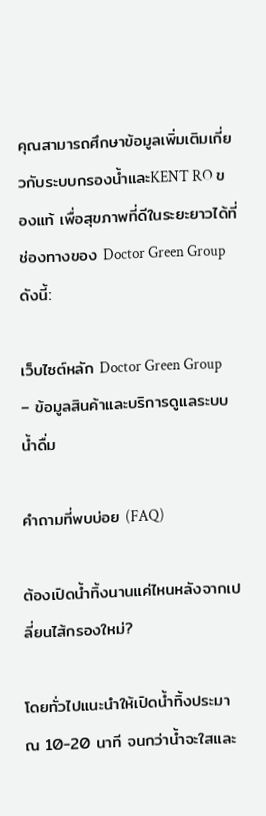คุณสามารถศึกษาข้อมูลเพิ่มเติมเกี่ยวกับระบบกรองน้ำและKENT RO ของแท้ เพื่อสุขภาพที่ดีในระยะยาวได้ที่ช่องทางของ Doctor Green Group ดังนี้:

เว็บไซต์หลัก Doctor Green Group – ข้อมูลสินค้าและบริการดูแลระบบน้ำดื่ม

คำถามที่พบบ่อย (FAQ)

ต้องเปิดน้ำทิ้งนานแค่ไหนหลังจากเปลี่ยนไส้กรองใหม่?

โดยทั่วไปแนะนำให้เปิดน้ำทิ้งประมาณ 10-20 นาที จนกว่าน้ำจะใสและ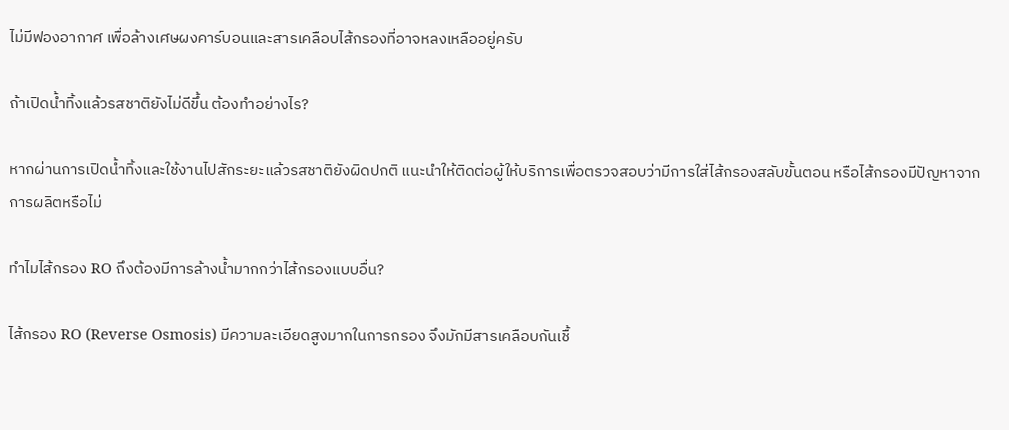ไม่มีฟองอากาศ เพื่อล้างเศษผงคาร์บอนและสารเคลือบไส้กรองที่อาจหลงเหลืออยู่ครับ

ถ้าเปิดน้ำทิ้งแล้วรสชาติยังไม่ดีขึ้น ต้องทำอย่างไร?

หากผ่านการเปิดน้ำทิ้งและใช้งานไปสักระยะแล้วรสชาติยังผิดปกติ แนะนำให้ติดต่อผู้ให้บริการเพื่อตรวจสอบว่ามีการใส่ไส้กรองสลับขั้นตอน หรือไส้กรองมีปัญหาจากการผลิตหรือไม่

ทำไมไส้กรอง RO ถึงต้องมีการล้างน้ำมากกว่าไส้กรองแบบอื่น?

ไส้กรอง RO (Reverse Osmosis) มีความละเอียดสูงมากในการกรอง จึงมักมีสารเคลือบกันเชื้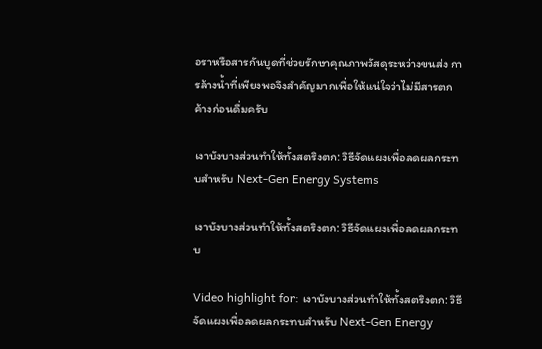อราหรือสารกันบูดที่ช่วยรักษาคุณภาพวัสดุระหว่างขนส่ง การล้างน้ำที่เพียงพอจึงสำคัญมากเพื่อให้แน่ใจว่าไม่มีสารตกค้างก่อนดื่มครับ

เงาบังบางส่วนทำให้ทั้งสตริงตก: วิธีจัดแผงเพื่อลดผลกระทบสำหรับ Next-Gen Energy Systems

เงาบังบางส่วนทำให้ทั้งสตริงตก: วิธีจัดแผงเพื่อลดผลกระทบ

Video highlight for: เงาบังบางส่วนทำให้ทั้งสตริงตก: วิธีจัดแผงเพื่อลดผลกระทบสำหรับ Next-Gen Energy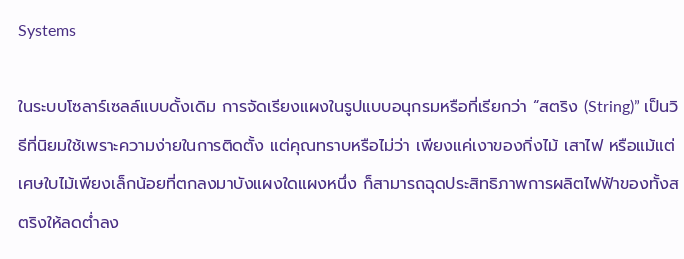Systems

ในระบบโซลาร์เซลล์แบบดั้งเดิม การจัดเรียงแผงในรูปแบบอนุกรมหรือที่เรียกว่า “สตริง (String)” เป็นวิธีที่นิยมใช้เพราะความง่ายในการติดตั้ง แต่คุณทราบหรือไม่ว่า เพียงแค่เงาของกิ่งไม้ เสาไฟ หรือแม้แต่เศษใบไม้เพียงเล็กน้อยที่ตกลงมาบังแผงใดแผงหนึ่ง ก็สามารถฉุดประสิทธิภาพการผลิตไฟฟ้าของทั้งสตริงให้ลดต่ำลง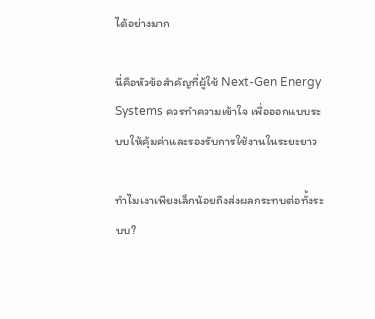ได้อย่างมาก

นี่คือหัวข้อสำคัญที่ผู้ใช้ Next-Gen Energy Systems ควรทำความเข้าใจ เพื่อออกแบบระบบให้คุ้มค่าและรองรับการใช้งานในระยะยาว

ทำไมเงาเพียงเล็กน้อยถึงส่งผลกระทบต่อทั้งระบบ?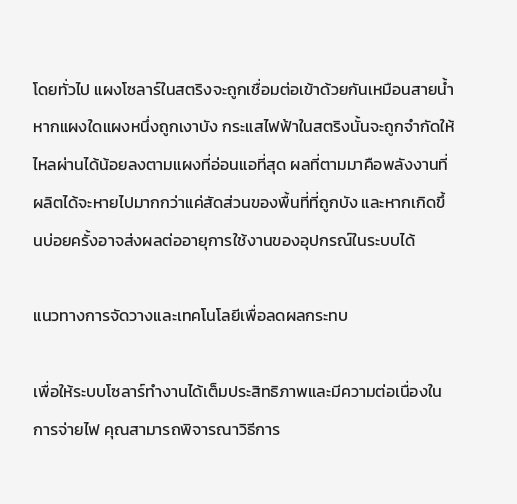โดยทั่วไป แผงโซลาร์ในสตริงจะถูกเชื่อมต่อเข้าด้วยกันเหมือนสายน้ำ หากแผงใดแผงหนึ่งถูกเงาบัง กระแสไฟฟ้าในสตริงนั้นจะถูกจำกัดให้ไหลผ่านได้น้อยลงตามแผงที่อ่อนแอที่สุด ผลที่ตามมาคือพลังงานที่ผลิตได้จะหายไปมากกว่าแค่สัดส่วนของพื้นที่ที่ถูกบัง และหากเกิดขึ้นบ่อยครั้งอาจส่งผลต่ออายุการใช้งานของอุปกรณ์ในระบบได้

แนวทางการจัดวางและเทคโนโลยีเพื่อลดผลกระทบ

เพื่อให้ระบบโซลาร์ทำงานได้เต็มประสิทธิภาพและมีความต่อเนื่องในการจ่ายไฟ คุณสามารถพิจารณาวิธีการ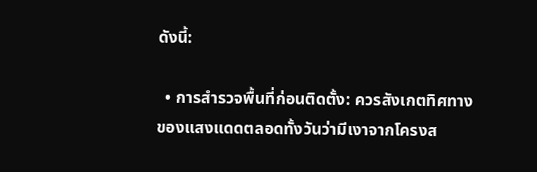ดังนี้:

  • การสำรวจพื้นที่ก่อนติดตั้ง: ควรสังเกตทิศทางของแสงแดดตลอดทั้งวันว่ามีเงาจากโครงส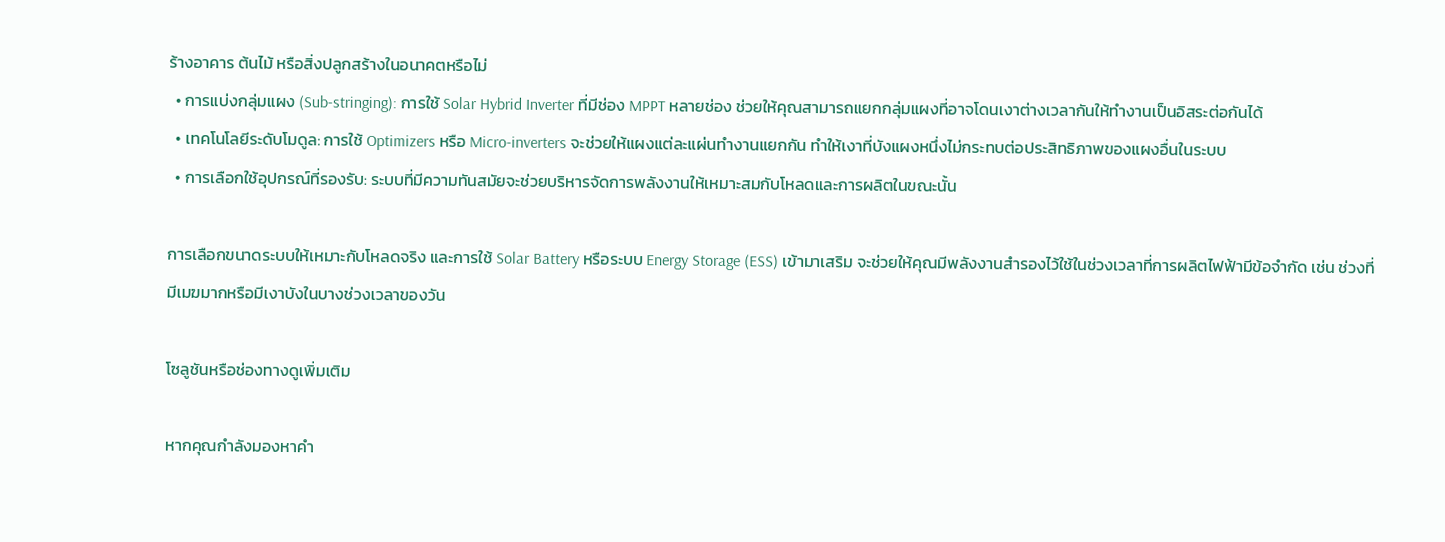ร้างอาคาร ต้นไม้ หรือสิ่งปลูกสร้างในอนาคตหรือไม่
  • การแบ่งกลุ่มแผง (Sub-stringing): การใช้ Solar Hybrid Inverter ที่มีช่อง MPPT หลายช่อง ช่วยให้คุณสามารถแยกกลุ่มแผงที่อาจโดนเงาต่างเวลากันให้ทำงานเป็นอิสระต่อกันได้
  • เทคโนโลยีระดับโมดูล: การใช้ Optimizers หรือ Micro-inverters จะช่วยให้แผงแต่ละแผ่นทำงานแยกกัน ทำให้เงาที่บังแผงหนึ่งไม่กระทบต่อประสิทธิภาพของแผงอื่นในระบบ
  • การเลือกใช้อุปกรณ์ที่รองรับ: ระบบที่มีความทันสมัยจะช่วยบริหารจัดการพลังงานให้เหมาะสมกับโหลดและการผลิตในขณะนั้น

การเลือกขนาดระบบให้เหมาะกับโหลดจริง และการใช้ Solar Battery หรือระบบ Energy Storage (ESS) เข้ามาเสริม จะช่วยให้คุณมีพลังงานสำรองไว้ใช้ในช่วงเวลาที่การผลิตไฟฟ้ามีข้อจำกัด เช่น ช่วงที่มีเมฆมากหรือมีเงาบังในบางช่วงเวลาของวัน

โซลูชันหรือช่องทางดูเพิ่มเติม

หากคุณกำลังมองหาคำ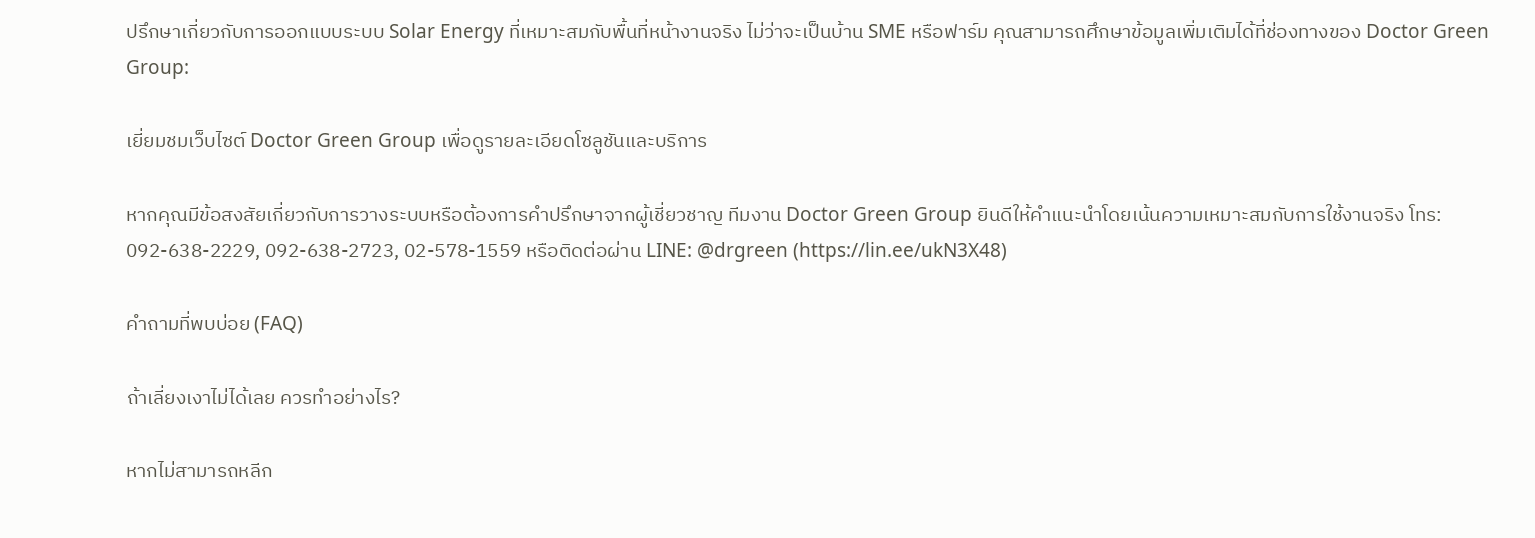ปรึกษาเกี่ยวกับการออกแบบระบบ Solar Energy ที่เหมาะสมกับพื้นที่หน้างานจริง ไม่ว่าจะเป็นบ้าน SME หรือฟาร์ม คุณสามารถศึกษาข้อมูลเพิ่มเติมได้ที่ช่องทางของ Doctor Green Group:

เยี่ยมชมเว็บไซต์ Doctor Green Group เพื่อดูรายละเอียดโซลูชันและบริการ

หากคุณมีข้อสงสัยเกี่ยวกับการวางระบบหรือต้องการคำปรึกษาจากผู้เชี่ยวชาญ ทีมงาน Doctor Green Group ยินดีให้คำแนะนำโดยเน้นความเหมาะสมกับการใช้งานจริง โทร: 092-638-2229, 092-638-2723, 02-578-1559 หรือติดต่อผ่าน LINE: @drgreen (https://lin.ee/ukN3X48)

คำถามที่พบบ่อย (FAQ)

ถ้าเลี่ยงเงาไม่ได้เลย ควรทำอย่างไร?

หากไม่สามารถหลีก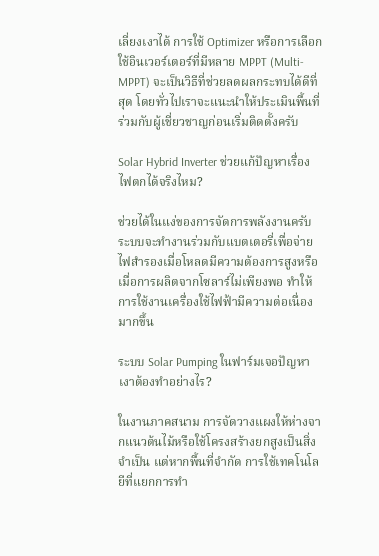เลี่ยงเงาได้ การใช้ Optimizer หรือการเลือกใช้อินเวอร์เตอร์ที่มีหลาย MPPT (Multi-MPPT) จะเป็นวิธีที่ช่วยลดผลกระทบได้ดีที่สุด โดยทั่วไปเราจะแนะนำให้ประเมินพื้นที่ร่วมกับผู้เชี่ยวชาญก่อนเริ่มติดตั้งครับ

Solar Hybrid Inverter ช่วยแก้ปัญหาเรื่องไฟตกได้จริงไหม?

ช่วยได้ในแง่ของการจัดการพลังงานครับ ระบบจะทำงานร่วมกับแบตเตอรี่เพื่อจ่ายไฟสำรองเมื่อโหลดมีความต้องการสูงหรือเมื่อการผลิตจากโซลาร์ไม่เพียงพอ ทำให้การใช้งานเครื่องใช้ไฟฟ้ามีความต่อเนื่องมากขึ้น

ระบบ Solar Pumping ในฟาร์มเจอปัญหาเงาต้องทำอย่างไร?

ในงานภาคสนาม การจัดวางแผงให้ห่างจากแนวต้นไม้หรือใช้โครงสร้างยกสูงเป็นสิ่งจำเป็น แต่หากพื้นที่จำกัด การใช้เทคโนโลยีที่แยกการทำ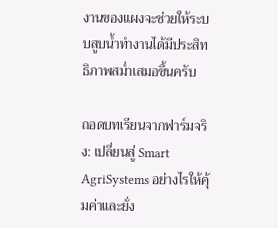งานของแผงจะช่วยให้ระบบสูบน้ำทำงานได้มีประสิทธิภาพสม่ำเสมอขึ้นครับ

ถอดบทเรียนจากฟาร์มจริง: เปลี่ยนสู่ Smart AgriSystems อย่างไรให้คุ้มค่าและยั่ง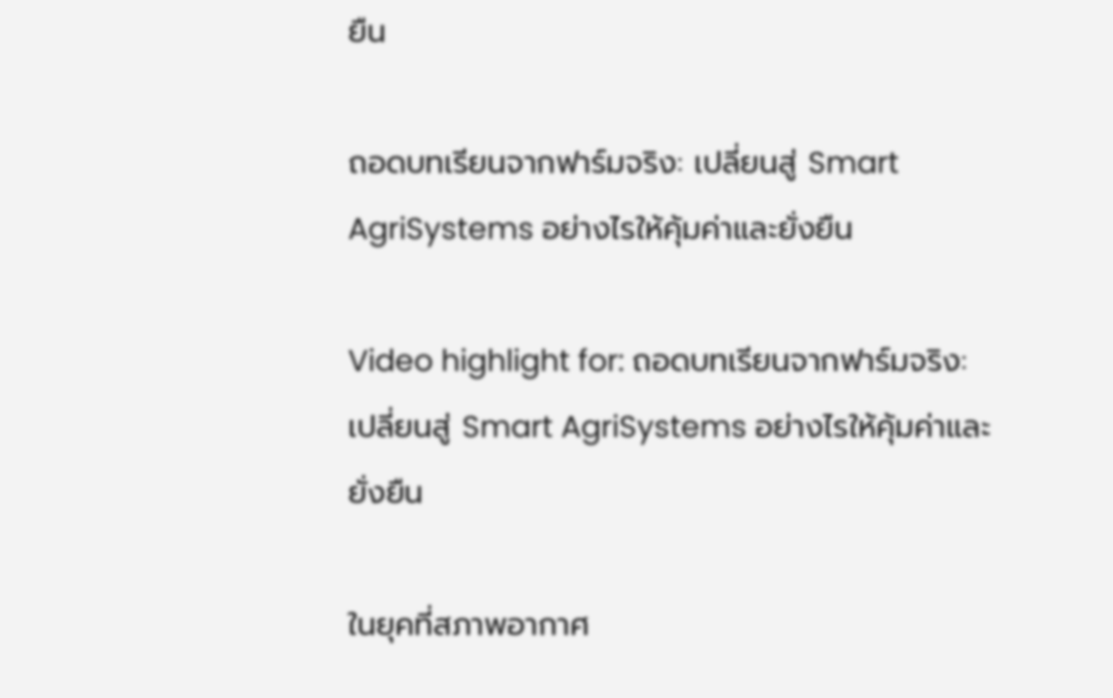ยืน

ถอดบทเรียนจากฟาร์มจริง: เปลี่ยนสู่ Smart AgriSystems อย่างไรให้คุ้มค่าและยั่งยืน

Video highlight for: ถอดบทเรียนจากฟาร์มจริง: เปลี่ยนสู่ Smart AgriSystems อย่างไรให้คุ้มค่าและยั่งยืน

ในยุคที่สภาพอากาศ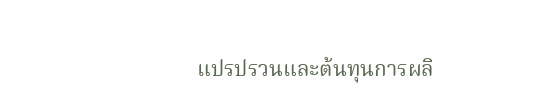แปรปรวนและต้นทุนการผลิ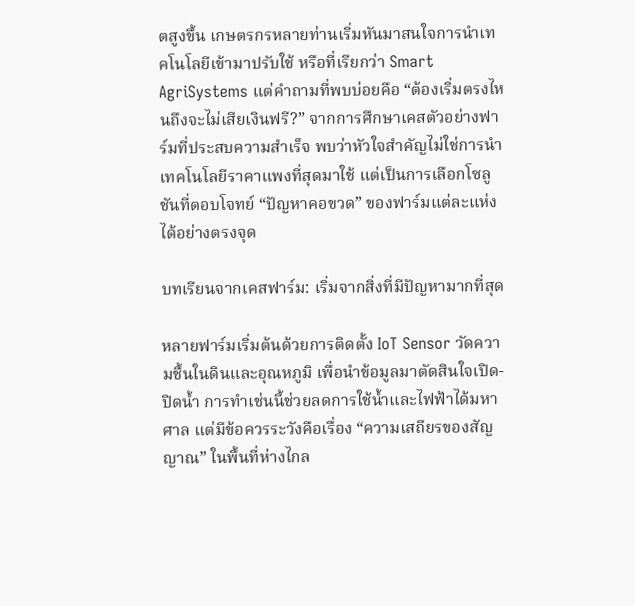ตสูงขึ้น เกษตรกรหลายท่านเริ่มหันมาสนใจการนำเทคโนโลยีเข้ามาปรับใช้ หรือที่เรียกว่า Smart AgriSystems แต่คำถามที่พบบ่อยคือ “ต้องเริ่มตรงไหนถึงจะไม่เสียเงินฟรี?” จากการศึกษาเคสตัวอย่างฟาร์มที่ประสบความสำเร็จ พบว่าหัวใจสำคัญไม่ใช่การนำเทคโนโลยีราคาแพงที่สุดมาใช้ แต่เป็นการเลือกโซลูชันที่ตอบโจทย์ “ปัญหาคอขวด” ของฟาร์มแต่ละแห่งได้อย่างตรงจุด

บทเรียนจากเคสฟาร์ม: เริ่มจากสิ่งที่มีปัญหามากที่สุด

หลายฟาร์มเริ่มต้นด้วยการติดตั้ง IoT Sensor วัดความชื้นในดินและอุณหภูมิ เพื่อนำข้อมูลมาตัดสินใจเปิด-ปิดน้ำ การทำเช่นนี้ช่วยลดการใช้น้ำและไฟฟ้าได้มหาศาล แต่มีข้อควรระวังคือเรื่อง “ความเสถียรของสัญญาณ” ในพื้นที่ห่างไกล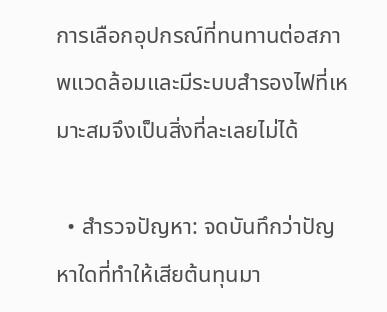การเลือกอุปกรณ์ที่ทนทานต่อสภาพแวดล้อมและมีระบบสำรองไฟที่เหมาะสมจึงเป็นสิ่งที่ละเลยไม่ได้

  • สำรวจปัญหา: จดบันทึกว่าปัญหาใดที่ทำให้เสียต้นทุนมา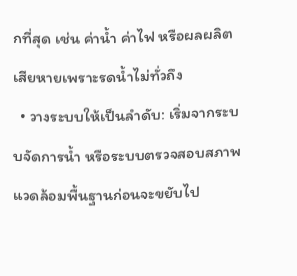กที่สุด เช่น ค่าน้ำ ค่าไฟ หรือผลผลิตเสียหายเพราะรดน้ำไม่ทั่วถึง
  • วางระบบให้เป็นลำดับ: เริ่มจากระบบจัดการน้ำ หรือระบบตรวจสอบสภาพแวดล้อมพื้นฐานก่อนจะขยับไป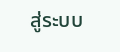สู่ระบบ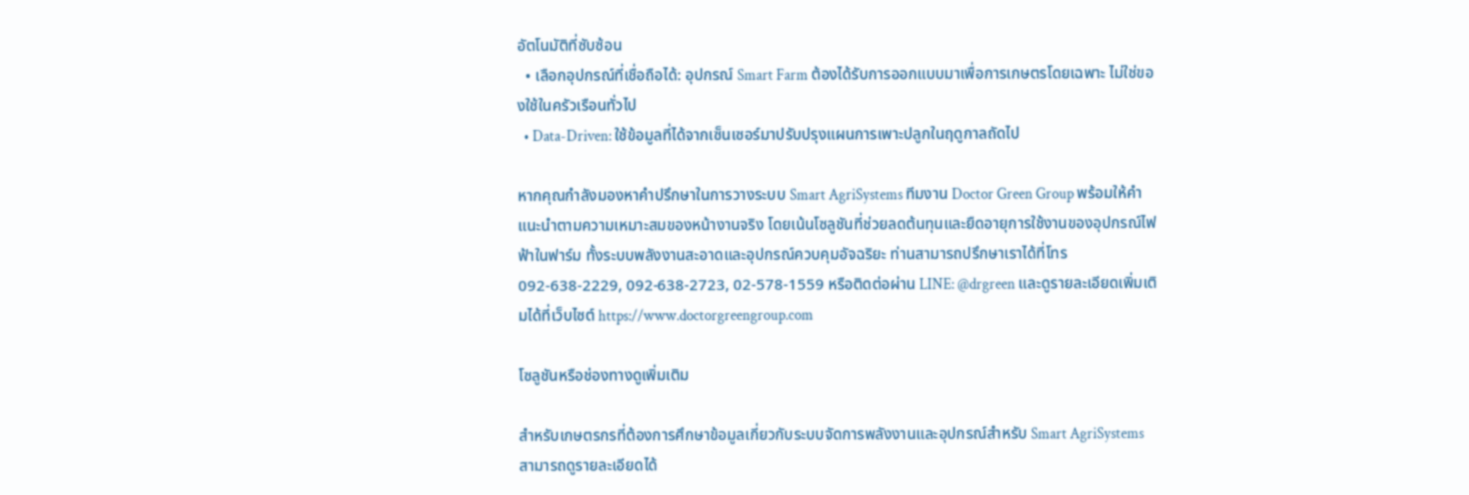อัตโนมัติที่ซับซ้อน
  • เลือกอุปกรณ์ที่เชื่อถือได้: อุปกรณ์ Smart Farm ต้องได้รับการออกแบบมาเพื่อการเกษตรโดยเฉพาะ ไม่ใช่ของใช้ในครัวเรือนทั่วไป
  • Data-Driven: ใช้ข้อมูลที่ได้จากเซ็นเซอร์มาปรับปรุงแผนการเพาะปลูกในฤดูกาลถัดไป

หากคุณกำลังมองหาคำปรึกษาในการวางระบบ Smart AgriSystems ทีมงาน Doctor Green Group พร้อมให้คำแนะนำตามความเหมาะสมของหน้างานจริง โดยเน้นโซลูชันที่ช่วยลดต้นทุนและยืดอายุการใช้งานของอุปกรณ์ไฟฟ้าในฟาร์ม ทั้งระบบพลังงานสะอาดและอุปกรณ์ควบคุมอัจฉริยะ ท่านสามารถปรึกษาเราได้ที่โทร 092-638-2229, 092-638-2723, 02-578-1559 หรือติดต่อผ่าน LINE: @drgreen และดูรายละเอียดเพิ่มเติมได้ที่เว็บไซต์ https://www.doctorgreengroup.com

โซลูชันหรือช่องทางดูเพิ่มเติม

สำหรับเกษตรกรที่ต้องการศึกษาข้อมูลเกี่ยวกับระบบจัดการพลังงานและอุปกรณ์สำหรับ Smart AgriSystems สามารถดูรายละเอียดได้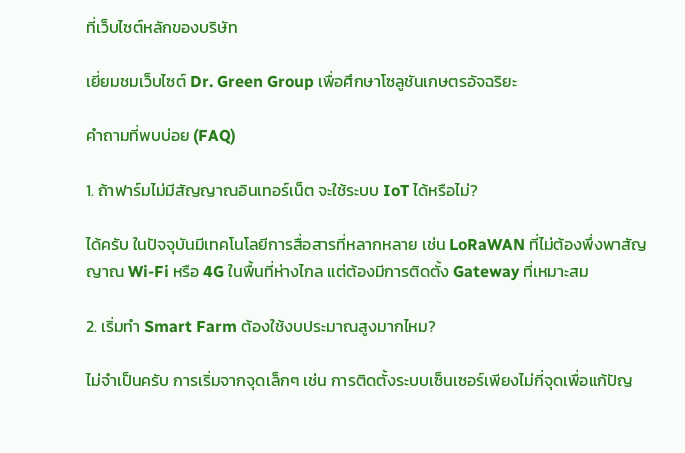ที่เว็บไซต์หลักของบริษัท

เยี่ยมชมเว็บไซต์ Dr. Green Group เพื่อศึกษาโซลูชันเกษตรอัจฉริยะ

คำถามที่พบบ่อย (FAQ)

1. ถ้าฟาร์มไม่มีสัญญาณอินเทอร์เน็ต จะใช้ระบบ IoT ได้หรือไม่?

ได้ครับ ในปัจจุบันมีเทคโนโลยีการสื่อสารที่หลากหลาย เช่น LoRaWAN ที่ไม่ต้องพึ่งพาสัญญาณ Wi-Fi หรือ 4G ในพื้นที่ห่างไกล แต่ต้องมีการติดตั้ง Gateway ที่เหมาะสม

2. เริ่มทำ Smart Farm ต้องใช้งบประมาณสูงมากไหม?

ไม่จำเป็นครับ การเริ่มจากจุดเล็กๆ เช่น การติดตั้งระบบเซ็นเซอร์เพียงไม่กี่จุดเพื่อแก้ปัญ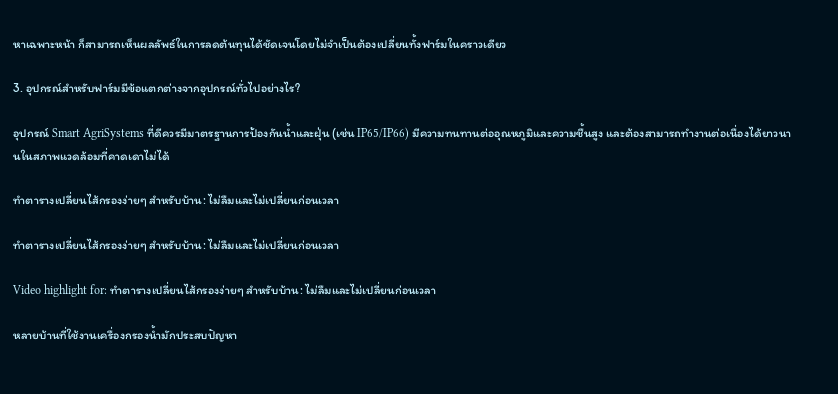หาเฉพาะหน้า ก็สามารถเห็นผลลัพธ์ในการลดต้นทุนได้ชัดเจนโดยไม่จำเป็นต้องเปลี่ยนทั้งฟาร์มในคราวเดียว

3. อุปกรณ์สำหรับฟาร์มมีข้อแตกต่างจากอุปกรณ์ทั่วไปอย่างไร?

อุปกรณ์ Smart AgriSystems ที่ดีควรมีมาตรฐานการป้องกันน้ำและฝุ่น (เช่น IP65/IP66) มีความทนทานต่ออุณหภูมิและความชื้นสูง และต้องสามารถทำงานต่อเนื่องได้ยาวนานในสภาพแวดล้อมที่คาดเดาไม่ได้

ทำตารางเปลี่ยนไส้กรองง่ายๆ สำหรับบ้าน: ไม่ลืมและไม่เปลี่ยนก่อนเวลา

ทำตารางเปลี่ยนไส้กรองง่ายๆ สำหรับบ้าน: ไม่ลืมและไม่เปลี่ยนก่อนเวลา

Video highlight for: ทำตารางเปลี่ยนไส้กรองง่ายๆ สำหรับบ้าน: ไม่ลืมและไม่เปลี่ยนก่อนเวลา

หลายบ้านที่ใช้งานเครื่องกรองน้ำมักประสบปัญหา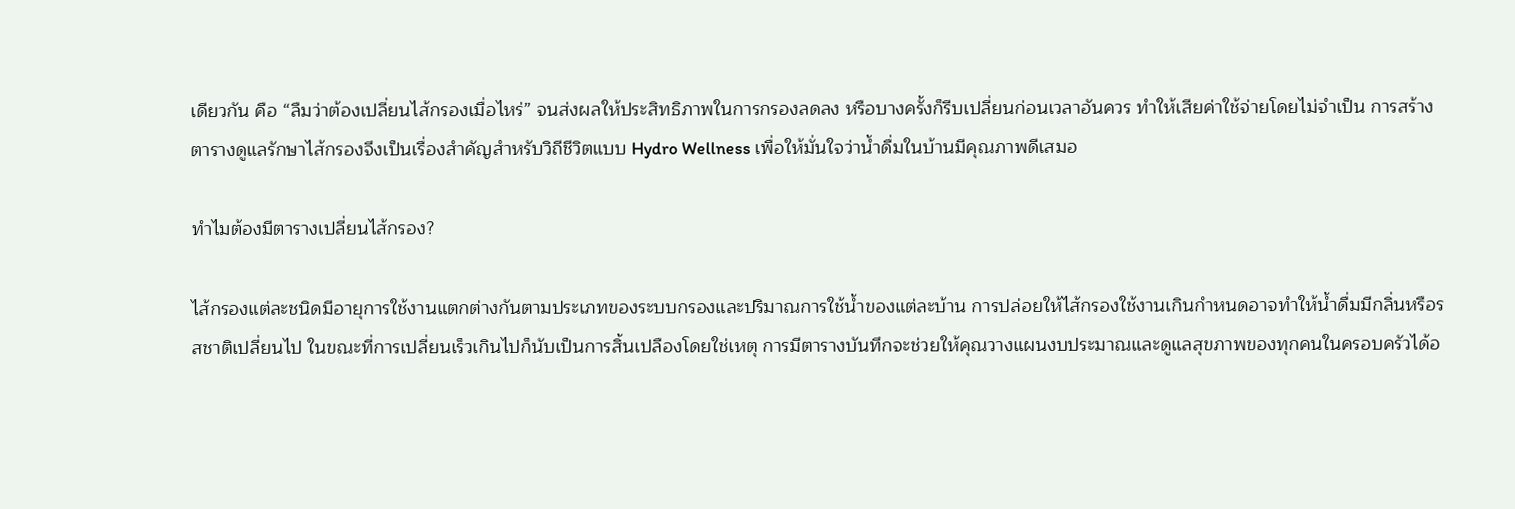เดียวกัน คือ “ลืมว่าต้องเปลี่ยนไส้กรองเมื่อไหร่” จนส่งผลให้ประสิทธิภาพในการกรองลดลง หรือบางครั้งก็รีบเปลี่ยนก่อนเวลาอันควร ทำให้เสียค่าใช้จ่ายโดยไม่จำเป็น การสร้างตารางดูแลรักษาไส้กรองจึงเป็นเรื่องสำคัญสำหรับวิถีชีวิตแบบ Hydro Wellness เพื่อให้มั่นใจว่าน้ำดื่มในบ้านมีคุณภาพดีเสมอ

ทำไมต้องมีตารางเปลี่ยนไส้กรอง?

ไส้กรองแต่ละชนิดมีอายุการใช้งานแตกต่างกันตามประเภทของระบบกรองและปริมาณการใช้น้ำของแต่ละบ้าน การปล่อยให้ไส้กรองใช้งานเกินกำหนดอาจทำให้น้ำดื่มมีกลิ่นหรือรสชาติเปลี่ยนไป ในขณะที่การเปลี่ยนเร็วเกินไปก็นับเป็นการสิ้นเปลืองโดยใช่เหตุ การมีตารางบันทึกจะช่วยให้คุณวางแผนงบประมาณและดูแลสุขภาพของทุกคนในครอบครัวได้อ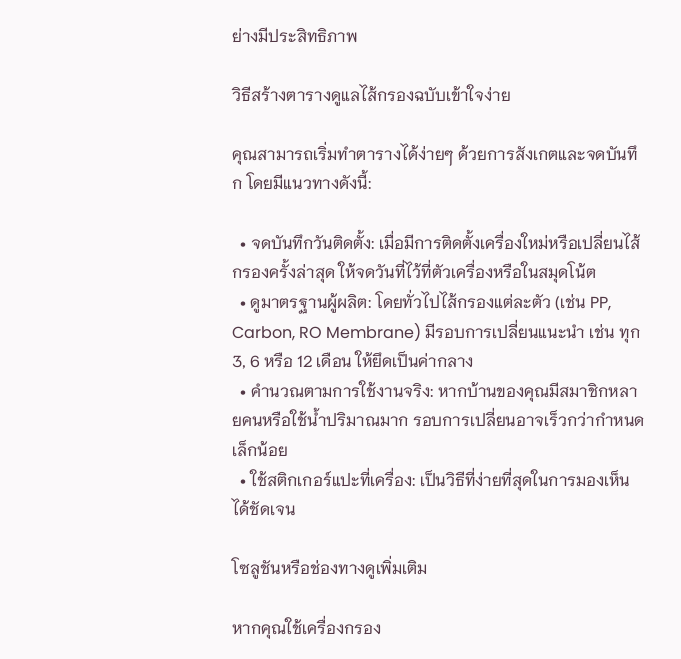ย่างมีประสิทธิภาพ

วิธีสร้างตารางดูแลไส้กรองฉบับเข้าใจง่าย

คุณสามารถเริ่มทำตารางได้ง่ายๆ ด้วยการสังเกตและจดบันทึก โดยมีแนวทางดังนี้:

  • จดบันทึกวันติดตั้ง: เมื่อมีการติดตั้งเครื่องใหม่หรือเปลี่ยนไส้กรองครั้งล่าสุด ให้จดวันที่ไว้ที่ตัวเครื่องหรือในสมุดโน้ต
  • ดูมาตรฐานผู้ผลิต: โดยทั่วไปไส้กรองแต่ละตัว (เช่น PP, Carbon, RO Membrane) มีรอบการเปลี่ยนแนะนำ เช่น ทุก 3, 6 หรือ 12 เดือน ให้ยึดเป็นค่ากลาง
  • คำนวณตามการใช้งานจริง: หากบ้านของคุณมีสมาชิกหลายคนหรือใช้น้ำปริมาณมาก รอบการเปลี่ยนอาจเร็วกว่ากำหนดเล็กน้อย
  • ใช้สติกเกอร์แปะที่เครื่อง: เป็นวิธีที่ง่ายที่สุดในการมองเห็นได้ชัดเจน

โซลูชันหรือช่องทางดูเพิ่มเติม

หากคุณใช้เครื่องกรอง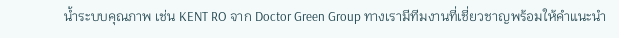น้ำระบบคุณภาพ เช่น KENT RO จาก Doctor Green Group ทางเรามีทีมงานที่เชี่ยวชาญพร้อมให้คำแนะนำ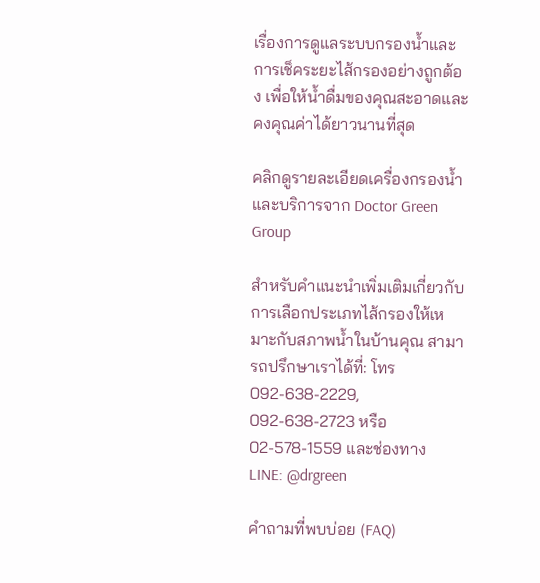เรื่องการดูแลระบบกรองน้ำและการเช็คระยะไส้กรองอย่างถูกต้อง เพื่อให้น้ำดื่มของคุณสะอาดและคงคุณค่าได้ยาวนานที่สุด

คลิกดูรายละเอียดเครื่องกรองน้ำและบริการจาก Doctor Green Group

สำหรับคำแนะนำเพิ่มเติมเกี่ยวกับการเลือกประเภทไส้กรองให้เหมาะกับสภาพน้ำในบ้านคุณ สามารถปรึกษาเราได้ที่: โทร 092-638-2229, 092-638-2723 หรือ 02-578-1559 และช่องทาง LINE: @drgreen

คำถามที่พบบ่อย (FAQ)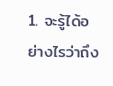1. จะรู้ได้อย่างไรว่าถึง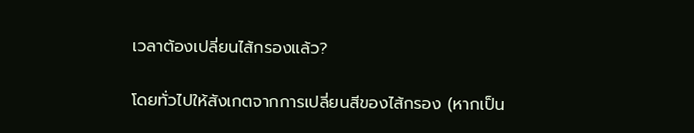เวลาต้องเปลี่ยนไส้กรองแล้ว?

โดยทั่วไปให้สังเกตจากการเปลี่ยนสีของไส้กรอง (หากเป็น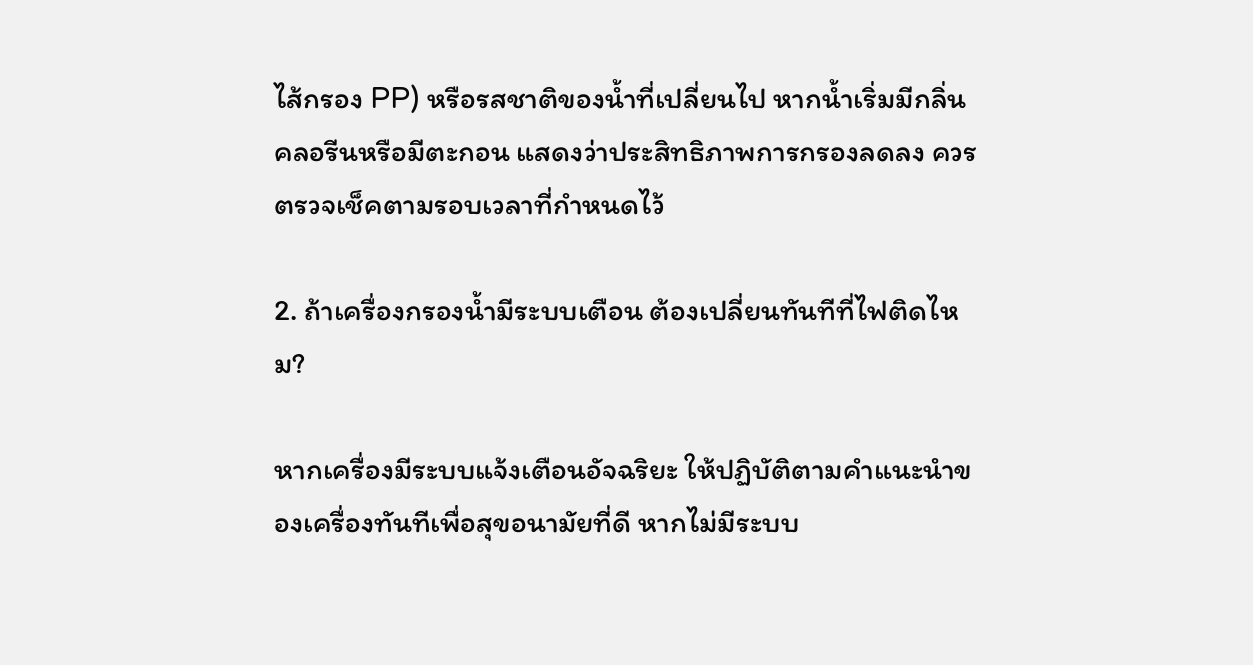ไส้กรอง PP) หรือรสชาติของน้ำที่เปลี่ยนไป หากน้ำเริ่มมีกลิ่นคลอรีนหรือมีตะกอน แสดงว่าประสิทธิภาพการกรองลดลง ควรตรวจเช็คตามรอบเวลาที่กำหนดไว้

2. ถ้าเครื่องกรองน้ำมีระบบเตือน ต้องเปลี่ยนทันทีที่ไฟติดไหม?

หากเครื่องมีระบบแจ้งเตือนอัจฉริยะ ให้ปฏิบัติตามคำแนะนำของเครื่องทันทีเพื่อสุขอนามัยที่ดี หากไม่มีระบบ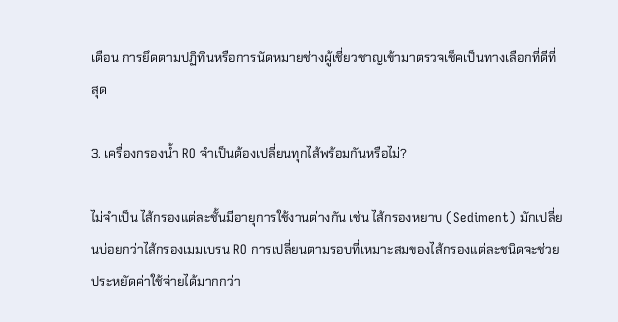เตือน การยึดตามปฏิทินหรือการนัดหมายช่างผู้เชี่ยวชาญเข้ามาตรวจเช็คเป็นทางเลือกที่ดีที่สุด

3. เครื่องกรองน้ำ RO จำเป็นต้องเปลี่ยนทุกไส้พร้อมกันหรือไม่?

ไม่จำเป็น ไส้กรองแต่ละชั้นมีอายุการใช้งานต่างกัน เช่น ไส้กรองหยาบ (Sediment) มักเปลี่ยนบ่อยกว่าไส้กรองเมมเบรน RO การเปลี่ยนตามรอบที่เหมาะสมของไส้กรองแต่ละชนิดจะช่วยประหยัดค่าใช้จ่ายได้มากกว่า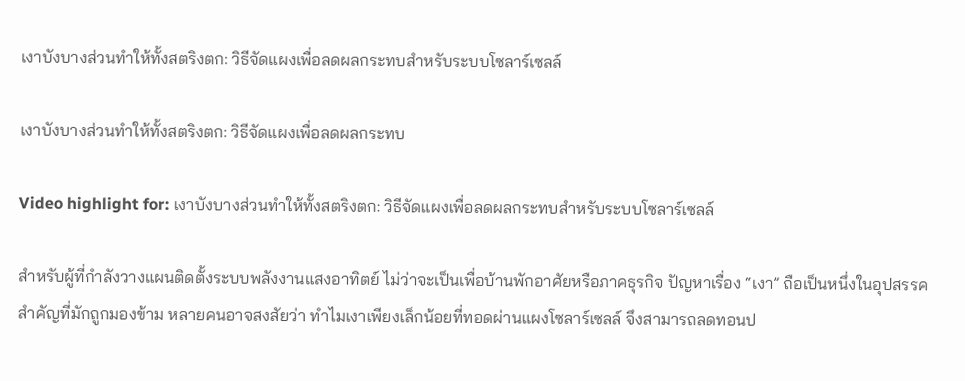เงาบังบางส่วนทำให้ทั้งสตริงตก: วิธีจัดแผงเพื่อลดผลกระทบสำหรับระบบโซลาร์เซลล์

เงาบังบางส่วนทำให้ทั้งสตริงตก: วิธีจัดแผงเพื่อลดผลกระทบ

Video highlight for: เงาบังบางส่วนทำให้ทั้งสตริงตก: วิธีจัดแผงเพื่อลดผลกระทบสำหรับระบบโซลาร์เซลล์

สำหรับผู้ที่กำลังวางแผนติดตั้งระบบพลังงานแสงอาทิตย์ ไม่ว่าจะเป็นเพื่อบ้านพักอาศัยหรือภาคธุรกิจ ปัญหาเรื่อง “เงา” ถือเป็นหนึ่งในอุปสรรคสำคัญที่มักถูกมองข้าม หลายคนอาจสงสัยว่า ทำไมเงาเพียงเล็กน้อยที่ทอดผ่านแผงโซลาร์เซลล์ จึงสามารถลดทอนป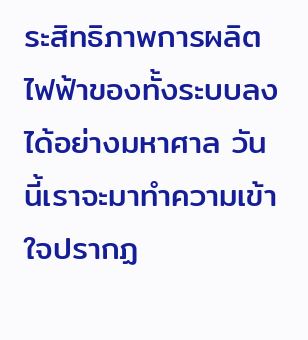ระสิทธิภาพการผลิตไฟฟ้าของทั้งระบบลงได้อย่างมหาศาล วันนี้เราจะมาทำความเข้าใจปรากฏ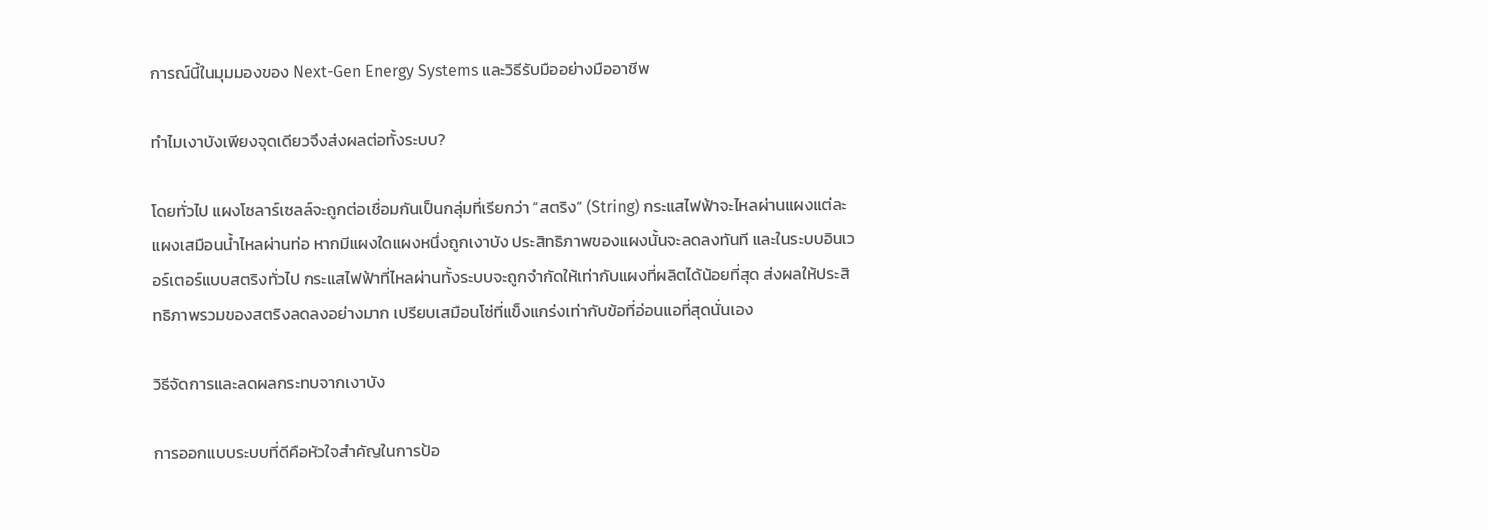การณ์นี้ในมุมมองของ Next-Gen Energy Systems และวิธีรับมืออย่างมืออาชีพ

ทำไมเงาบังเพียงจุดเดียวจึงส่งผลต่อทั้งระบบ?

โดยทั่วไป แผงโซลาร์เซลล์จะถูกต่อเชื่อมกันเป็นกลุ่มที่เรียกว่า “สตริง” (String) กระแสไฟฟ้าจะไหลผ่านแผงแต่ละแผงเสมือนน้ำไหลผ่านท่อ หากมีแผงใดแผงหนึ่งถูกเงาบัง ประสิทธิภาพของแผงนั้นจะลดลงทันที และในระบบอินเวอร์เตอร์แบบสตริงทั่วไป กระแสไฟฟ้าที่ไหลผ่านทั้งระบบจะถูกจำกัดให้เท่ากับแผงที่ผลิตได้น้อยที่สุด ส่งผลให้ประสิทธิภาพรวมของสตริงลดลงอย่างมาก เปรียบเสมือนโซ่ที่แข็งแกร่งเท่ากับข้อที่อ่อนแอที่สุดนั่นเอง

วิธีจัดการและลดผลกระทบจากเงาบัง

การออกแบบระบบที่ดีคือหัวใจสำคัญในการป้อ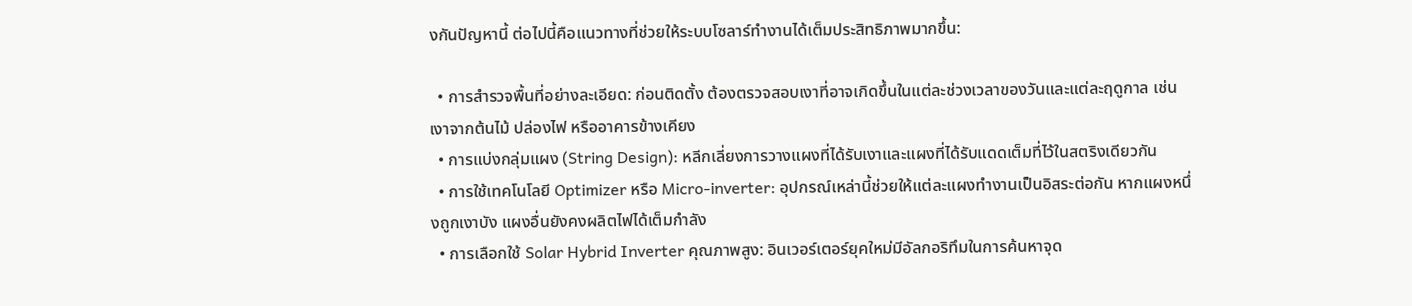งกันปัญหานี้ ต่อไปนี้คือแนวทางที่ช่วยให้ระบบโซลาร์ทำงานได้เต็มประสิทธิภาพมากขึ้น:

  • การสำรวจพื้นที่อย่างละเอียด: ก่อนติดตั้ง ต้องตรวจสอบเงาที่อาจเกิดขึ้นในแต่ละช่วงเวลาของวันและแต่ละฤดูกาล เช่น เงาจากต้นไม้ ปล่องไฟ หรืออาคารข้างเคียง
  • การแบ่งกลุ่มแผง (String Design): หลีกเลี่ยงการวางแผงที่ได้รับเงาและแผงที่ได้รับแดดเต็มที่ไว้ในสตริงเดียวกัน
  • การใช้เทคโนโลยี Optimizer หรือ Micro-inverter: อุปกรณ์เหล่านี้ช่วยให้แต่ละแผงทำงานเป็นอิสระต่อกัน หากแผงหนึ่งถูกเงาบัง แผงอื่นยังคงผลิตไฟได้เต็มกำลัง
  • การเลือกใช้ Solar Hybrid Inverter คุณภาพสูง: อินเวอร์เตอร์ยุคใหม่มีอัลกอริทึมในการค้นหาจุด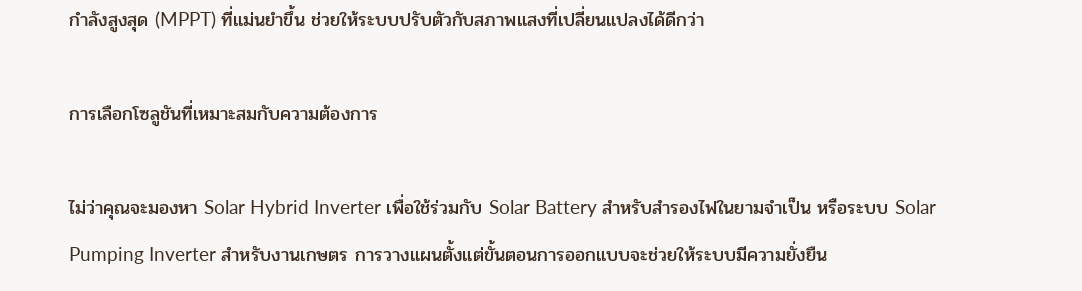กำลังสูงสุด (MPPT) ที่แม่นยำขึ้น ช่วยให้ระบบปรับตัวกับสภาพแสงที่เปลี่ยนแปลงได้ดีกว่า

การเลือกโซลูชันที่เหมาะสมกับความต้องการ

ไม่ว่าคุณจะมองหา Solar Hybrid Inverter เพื่อใช้ร่วมกับ Solar Battery สำหรับสำรองไฟในยามจำเป็น หรือระบบ Solar Pumping Inverter สำหรับงานเกษตร การวางแผนตั้งแต่ขั้นตอนการออกแบบจะช่วยให้ระบบมีความยั่งยืน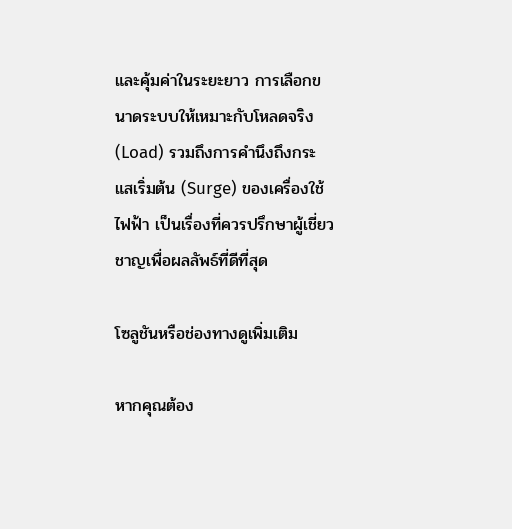และคุ้มค่าในระยะยาว การเลือกขนาดระบบให้เหมาะกับโหลดจริง (Load) รวมถึงการคำนึงถึงกระแสเริ่มต้น (Surge) ของเครื่องใช้ไฟฟ้า เป็นเรื่องที่ควรปรึกษาผู้เชี่ยวชาญเพื่อผลลัพธ์ที่ดีที่สุด

โซลูชันหรือช่องทางดูเพิ่มเติม

หากคุณต้อง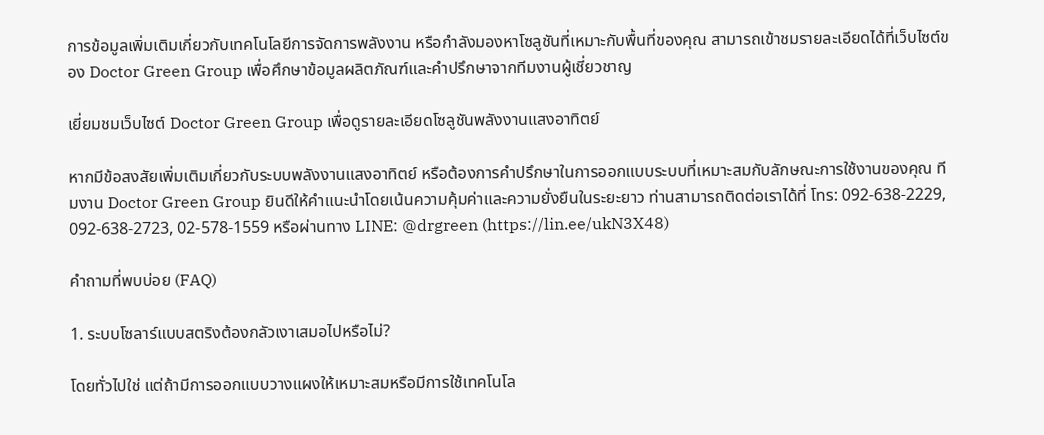การข้อมูลเพิ่มเติมเกี่ยวกับเทคโนโลยีการจัดการพลังงาน หรือกำลังมองหาโซลูชันที่เหมาะกับพื้นที่ของคุณ สามารถเข้าชมรายละเอียดได้ที่เว็บไซต์ของ Doctor Green Group เพื่อศึกษาข้อมูลผลิตภัณฑ์และคำปรึกษาจากทีมงานผู้เชี่ยวชาญ

เยี่ยมชมเว็บไซต์ Doctor Green Group เพื่อดูรายละเอียดโซลูชันพลังงานแสงอาทิตย์

หากมีข้อสงสัยเพิ่มเติมเกี่ยวกับระบบพลังงานแสงอาทิตย์ หรือต้องการคำปรึกษาในการออกแบบระบบที่เหมาะสมกับลักษณะการใช้งานของคุณ ทีมงาน Doctor Green Group ยินดีให้คำแนะนำโดยเน้นความคุ้มค่าและความยั่งยืนในระยะยาว ท่านสามารถติดต่อเราได้ที่ โทร: 092-638-2229, 092-638-2723, 02-578-1559 หรือผ่านทาง LINE: @drgreen (https://lin.ee/ukN3X48)

คำถามที่พบบ่อย (FAQ)

1. ระบบโซลาร์แบบสตริงต้องกลัวเงาเสมอไปหรือไม่?

โดยทั่วไปใช่ แต่ถ้ามีการออกแบบวางแผงให้เหมาะสมหรือมีการใช้เทคโนโล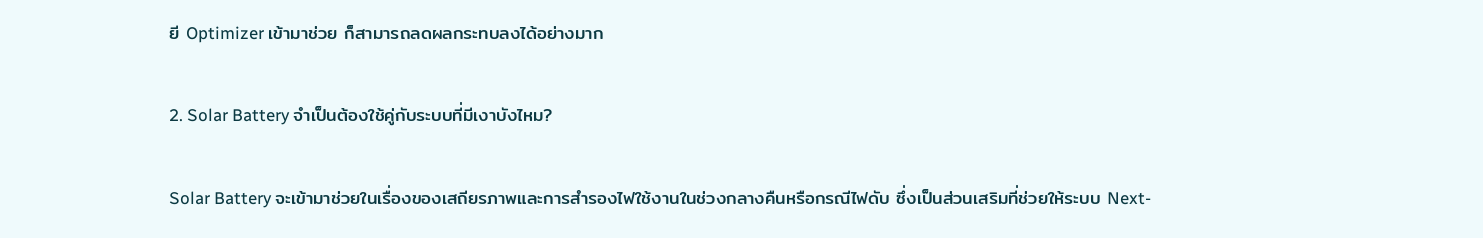ยี Optimizer เข้ามาช่วย ก็สามารถลดผลกระทบลงได้อย่างมาก

2. Solar Battery จำเป็นต้องใช้คู่กับระบบที่มีเงาบังไหม?

Solar Battery จะเข้ามาช่วยในเรื่องของเสถียรภาพและการสำรองไฟใช้งานในช่วงกลางคืนหรือกรณีไฟดับ ซึ่งเป็นส่วนเสริมที่ช่วยให้ระบบ Next-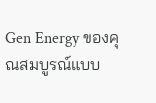Gen Energy ของคุณสมบูรณ์แบบ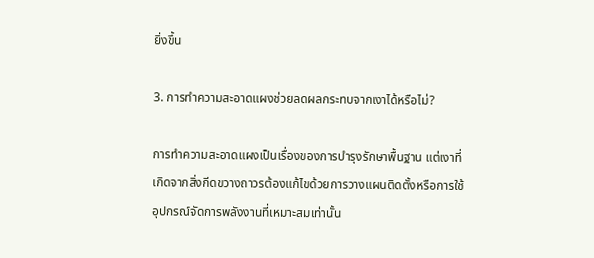ยิ่งขึ้น

3. การทำความสะอาดแผงช่วยลดผลกระทบจากเงาได้หรือไม่?

การทำความสะอาดแผงเป็นเรื่องของการบำรุงรักษาพื้นฐาน แต่เงาที่เกิดจากสิ่งกีดขวางถาวรต้องแก้ไขด้วยการวางแผนติดตั้งหรือการใช้อุปกรณ์จัดการพลังงานที่เหมาะสมเท่านั้น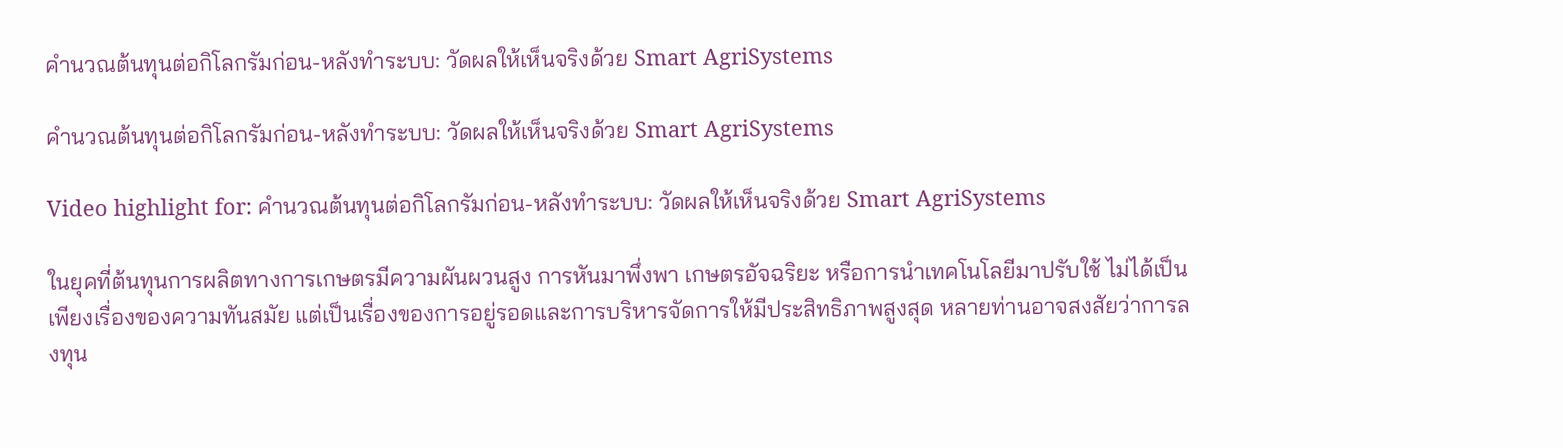คำนวณต้นทุนต่อกิโลกรัมก่อน-หลังทำระบบ: วัดผลให้เห็นจริงด้วย Smart AgriSystems

คำนวณต้นทุนต่อกิโลกรัมก่อน-หลังทำระบบ: วัดผลให้เห็นจริงด้วย Smart AgriSystems

Video highlight for: คำนวณต้นทุนต่อกิโลกรัมก่อน-หลังทำระบบ: วัดผลให้เห็นจริงด้วย Smart AgriSystems

ในยุคที่ต้นทุนการผลิตทางการเกษตรมีความผันผวนสูง การหันมาพึ่งพา เกษตรอัจฉริยะ หรือการนำเทคโนโลยีมาปรับใช้ ไม่ได้เป็นเพียงเรื่องของความทันสมัย แต่เป็นเรื่องของการอยู่รอดและการบริหารจัดการให้มีประสิทธิภาพสูงสุด หลายท่านอาจสงสัยว่าการลงทุน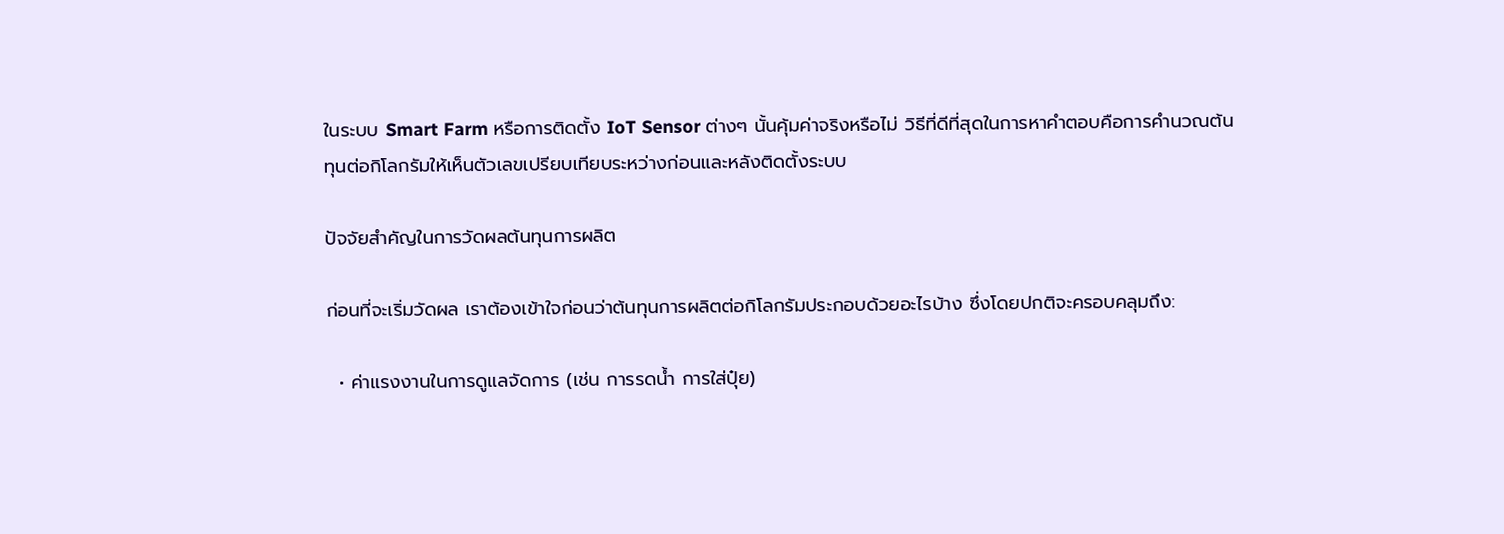ในระบบ Smart Farm หรือการติดตั้ง IoT Sensor ต่างๆ นั้นคุ้มค่าจริงหรือไม่ วิธีที่ดีที่สุดในการหาคำตอบคือการคำนวณต้นทุนต่อกิโลกรัมให้เห็นตัวเลขเปรียบเทียบระหว่างก่อนและหลังติดตั้งระบบ

ปัจจัยสำคัญในการวัดผลต้นทุนการผลิต

ก่อนที่จะเริ่มวัดผล เราต้องเข้าใจก่อนว่าต้นทุนการผลิตต่อกิโลกรัมประกอบด้วยอะไรบ้าง ซึ่งโดยปกติจะครอบคลุมถึง:

  • ค่าแรงงานในการดูแลจัดการ (เช่น การรดน้ำ การใส่ปุ๋ย)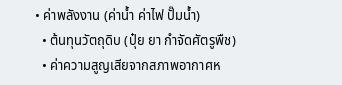• ค่าพลังงาน (ค่าน้ำ ค่าไฟ ปั๊มน้ำ)
  • ต้นทุนวัตถุดิบ (ปุ๋ย ยา กำจัดศัตรูพืช)
  • ค่าความสูญเสียจากสภาพอากาศห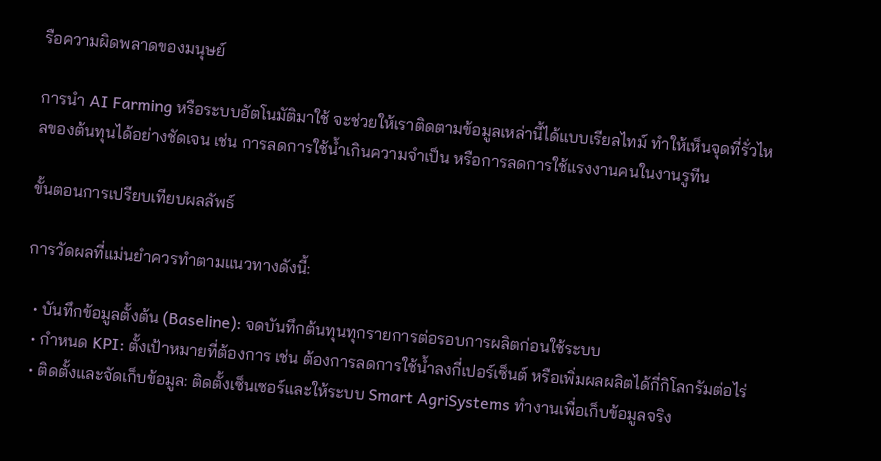รือความผิดพลาดของมนุษย์

การนำ AI Farming หรือระบบอัตโนมัติมาใช้ จะช่วยให้เราติดตามข้อมูลเหล่านี้ได้แบบเรียลไทม์ ทำให้เห็นจุดที่รั่วไหลของต้นทุนได้อย่างชัดเจน เช่น การลดการใช้น้ำเกินความจำเป็น หรือการลดการใช้แรงงานคนในงานรูทีน

ขั้นตอนการเปรียบเทียบผลลัพธ์

การวัดผลที่แม่นยำควรทำตามแนวทางดังนี้:

  • บันทึกข้อมูลตั้งต้น (Baseline): จดบันทึกต้นทุนทุกรายการต่อรอบการผลิตก่อนใช้ระบบ
  • กำหนด KPI: ตั้งเป้าหมายที่ต้องการ เช่น ต้องการลดการใช้น้ำลงกี่เปอร์เซ็นต์ หรือเพิ่มผลผลิตได้กี่กิโลกรัมต่อไร่
  • ติดตั้งและจัดเก็บข้อมูล: ติดตั้งเซ็นเซอร์และให้ระบบ Smart AgriSystems ทำงานเพื่อเก็บข้อมูลจริง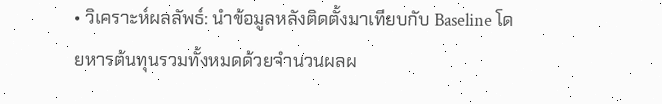• วิเคราะห์ผลลัพธ์: นำข้อมูลหลังติดตั้งมาเทียบกับ Baseline โดยหารต้นทุนรวมทั้งหมดด้วยจำนวนผลผ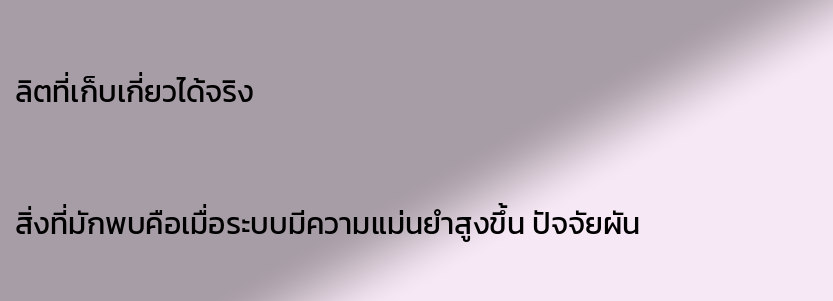ลิตที่เก็บเกี่ยวได้จริง

สิ่งที่มักพบคือเมื่อระบบมีความแม่นยำสูงขึ้น ปัจจัยผัน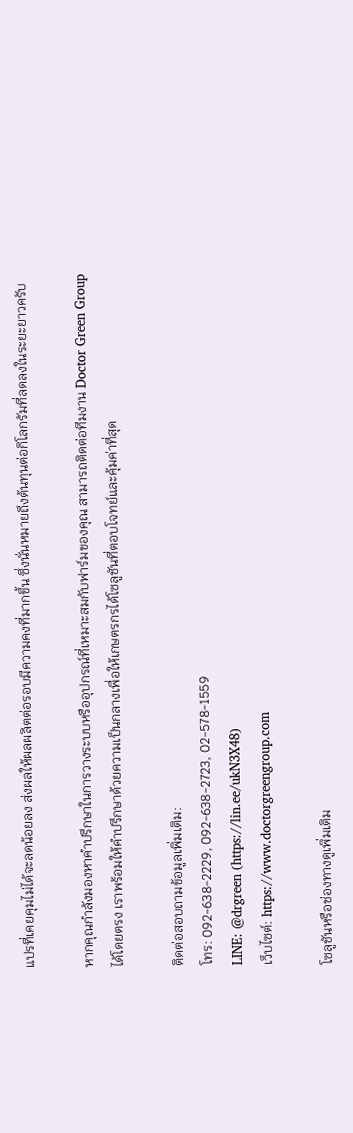แปรที่เคยคุมไม่ได้จะลดน้อยลง ส่งผลให้ผลผลิตต่อรอบมีความคงที่มากขึ้น ซึ่งนั่นหมายถึงต้นทุนต่อกิโลกรัมที่ลดลงในระยะยาวครับ

หากคุณกำลังมองหาคำปรึกษาในการวางระบบหรืออุปกรณ์ที่เหมาะสมกับฟาร์มของคุณ สามารถติดต่อทีมงาน Doctor Green Group ได้โดยตรง เราพร้อมให้คำปรึกษาด้วยความเป็นกลางเพื่อให้เกษตรกรได้โซลูชันที่ตอบโจทย์และคุ้มค่าที่สุด

ติดต่อสอบถามข้อมูลเพิ่มเติม:
โทร: 092-638-2229, 092-638-2723, 02-578-1559
LINE: @drgreen (https://lin.ee/ukN3X48)
เว็บไซต์: https://www.doctorgreengroup.com

โซลูชันหรือช่องทางดูเพิ่มเติม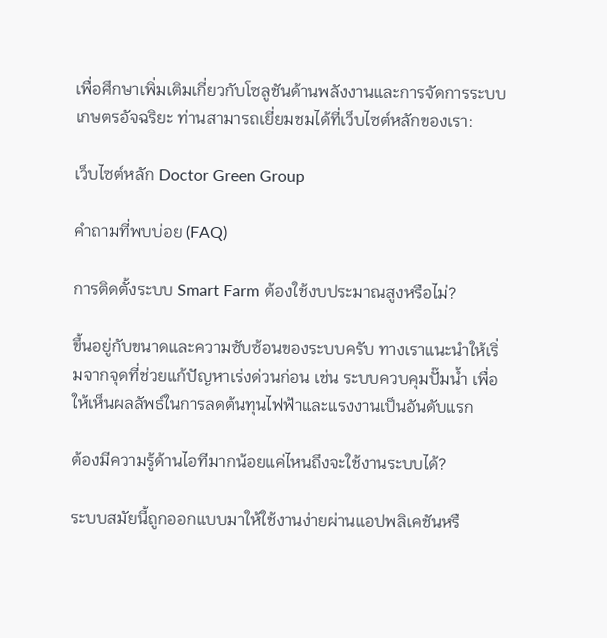เพื่อศึกษาเพิ่มเติมเกี่ยวกับโซลูชันด้านพลังงานและการจัดการระบบเกษตรอัจฉริยะ ท่านสามารถเยี่ยมชมได้ที่เว็บไซต์หลักของเรา:

เว็บไซต์หลัก Doctor Green Group

คำถามที่พบบ่อย (FAQ)

การติดตั้งระบบ Smart Farm ต้องใช้งบประมาณสูงหรือไม่?

ขึ้นอยู่กับขนาดและความซับซ้อนของระบบครับ ทางเราแนะนำให้เริ่มจากจุดที่ช่วยแก้ปัญหาเร่งด่วนก่อน เช่น ระบบควบคุมปั๊มน้ำ เพื่อให้เห็นผลลัพธ์ในการลดต้นทุนไฟฟ้าและแรงงานเป็นอันดับแรก

ต้องมีความรู้ด้านไอทีมากน้อยแค่ไหนถึงจะใช้งานระบบได้?

ระบบสมัยนี้ถูกออกแบบมาให้ใช้งานง่ายผ่านแอปพลิเคชันหรื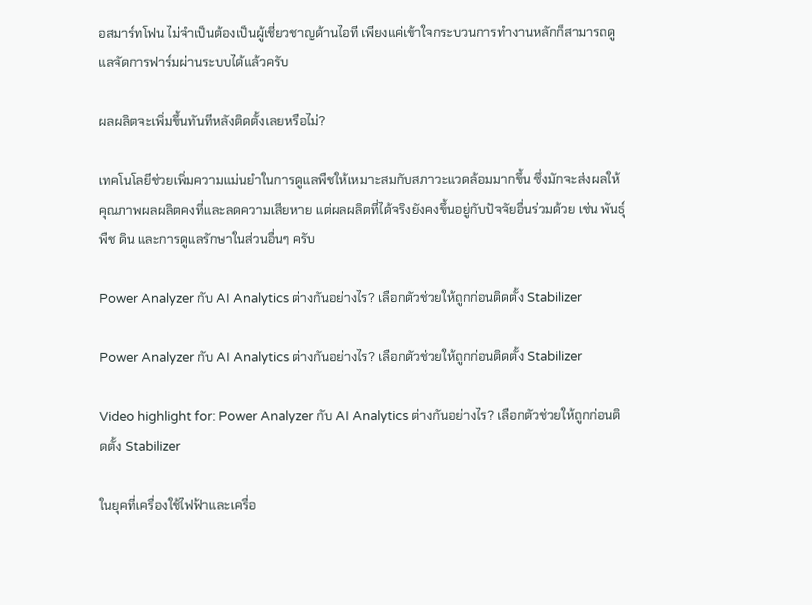อสมาร์ทโฟน ไม่จำเป็นต้องเป็นผู้เชี่ยวชาญด้านไอที เพียงแค่เข้าใจกระบวนการทำงานหลักก็สามารถดูแลจัดการฟาร์มผ่านระบบได้แล้วครับ

ผลผลิตจะเพิ่มขึ้นทันทีหลังติดตั้งเลยหรือไม่?

เทคโนโลยีช่วยเพิ่มความแม่นยำในการดูแลพืชให้เหมาะสมกับสภาวะแวดล้อมมากขึ้น ซึ่งมักจะส่งผลให้คุณภาพผลผลิตคงที่และลดความเสียหาย แต่ผลผลิตที่ได้จริงยังคงขึ้นอยู่กับปัจจัยอื่นร่วมด้วย เช่น พันธุ์พืช ดิน และการดูแลรักษาในส่วนอื่นๆ ครับ

Power Analyzer กับ AI Analytics ต่างกันอย่างไร? เลือกตัวช่วยให้ถูกก่อนติดตั้ง Stabilizer

Power Analyzer กับ AI Analytics ต่างกันอย่างไร? เลือกตัวช่วยให้ถูกก่อนติดตั้ง Stabilizer

Video highlight for: Power Analyzer กับ AI Analytics ต่างกันอย่างไร? เลือกตัวช่วยให้ถูกก่อนติดตั้ง Stabilizer

ในยุคที่เครื่องใช้ไฟฟ้าและเครื่อ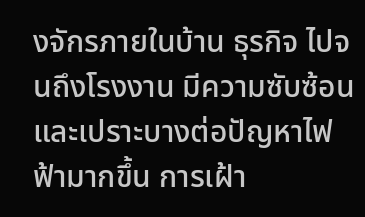งจักรภายในบ้าน ธุรกิจ ไปจนถึงโรงงาน มีความซับซ้อนและเปราะบางต่อปัญหาไฟฟ้ามากขึ้น การเฝ้า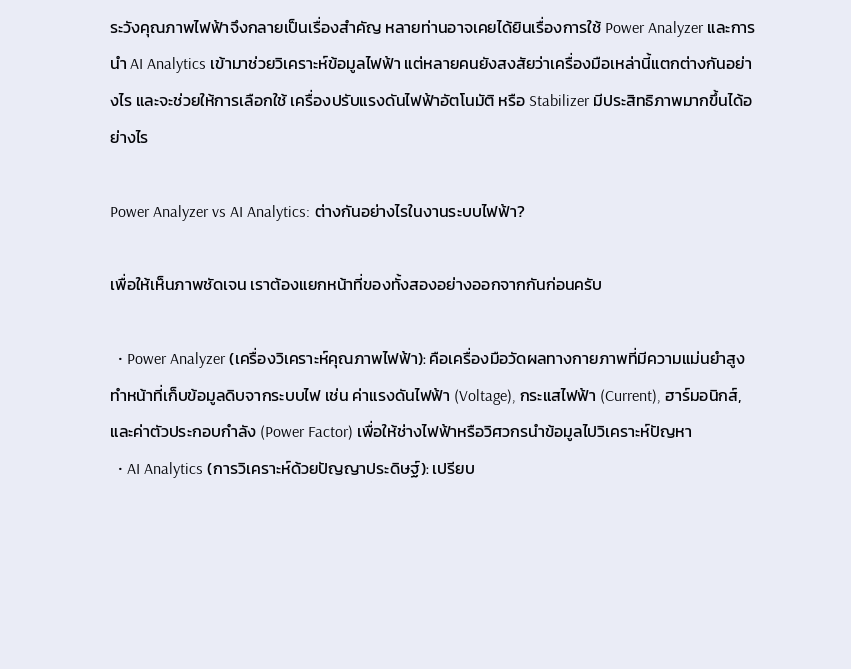ระวังคุณภาพไฟฟ้าจึงกลายเป็นเรื่องสำคัญ หลายท่านอาจเคยได้ยินเรื่องการใช้ Power Analyzer และการนำ AI Analytics เข้ามาช่วยวิเคราะห์ข้อมูลไฟฟ้า แต่หลายคนยังสงสัยว่าเครื่องมือเหล่านี้แตกต่างกันอย่างไร และจะช่วยให้การเลือกใช้ เครื่องปรับแรงดันไฟฟ้าอัตโนมัติ หรือ Stabilizer มีประสิทธิภาพมากขึ้นได้อย่างไร

Power Analyzer vs AI Analytics: ต่างกันอย่างไรในงานระบบไฟฟ้า?

เพื่อให้เห็นภาพชัดเจน เราต้องแยกหน้าที่ของทั้งสองอย่างออกจากกันก่อนครับ

  • Power Analyzer (เครื่องวิเคราะห์คุณภาพไฟฟ้า): คือเครื่องมือวัดผลทางกายภาพที่มีความแม่นยำสูง ทำหน้าที่เก็บข้อมูลดิบจากระบบไฟ เช่น ค่าแรงดันไฟฟ้า (Voltage), กระแสไฟฟ้า (Current), ฮาร์มอนิกส์, และค่าตัวประกอบกำลัง (Power Factor) เพื่อให้ช่างไฟฟ้าหรือวิศวกรนำข้อมูลไปวิเคราะห์ปัญหา
  • AI Analytics (การวิเคราะห์ด้วยปัญญาประดิษฐ์): เปรียบ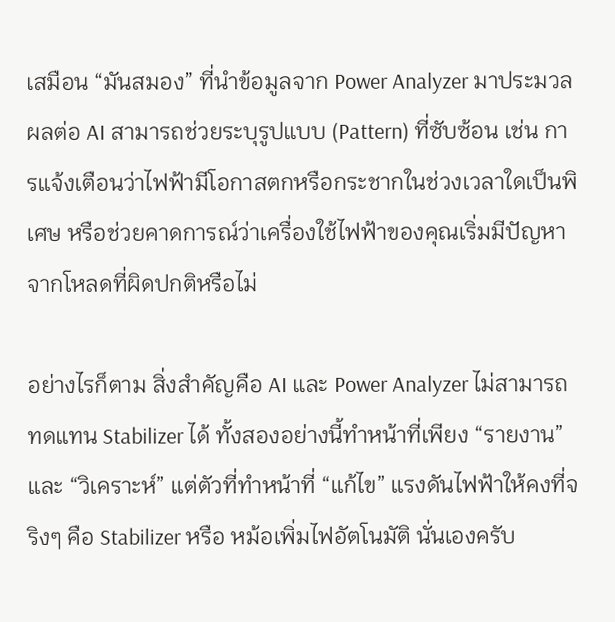เสมือน “มันสมอง” ที่นำข้อมูลจาก Power Analyzer มาประมวลผลต่อ AI สามารถช่วยระบุรูปแบบ (Pattern) ที่ซับซ้อน เช่น การแจ้งเตือนว่าไฟฟ้ามีโอกาสตกหรือกระชากในช่วงเวลาใดเป็นพิเศษ หรือช่วยคาดการณ์ว่าเครื่องใช้ไฟฟ้าของคุณเริ่มมีปัญหาจากโหลดที่ผิดปกติหรือไม่

อย่างไรก็ตาม สิ่งสำคัญคือ AI และ Power Analyzer ไม่สามารถทดแทน Stabilizer ได้ ทั้งสองอย่างนี้ทำหน้าที่เพียง “รายงาน” และ “วิเคราะห์” แต่ตัวที่ทำหน้าที่ “แก้ไข” แรงดันไฟฟ้าให้คงที่จริงๆ คือ Stabilizer หรือ หม้อเพิ่มไฟอัตโนมัติ นั่นเองครับ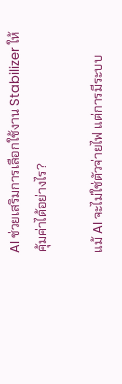AI ช่วยเสริมการเลือกใช้งาน Stabilizer ให้คุ้มค่าได้อย่างไร?

แม้ AI จะไม่ใช่ตัวจ่ายไฟ แต่การมีระบบ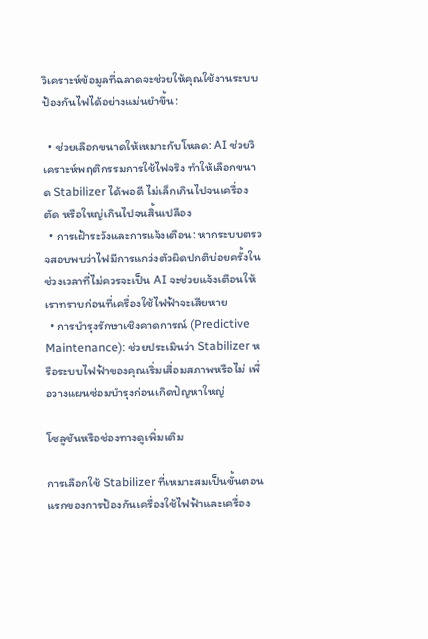วิเคราะห์ข้อมูลที่ฉลาดจะช่วยให้คุณใช้งานระบบป้องกันไฟได้อย่างแม่นยำขึ้น:

  • ช่วยเลือกขนาดให้เหมาะกับโหลด: AI ช่วยวิเคราะห์พฤติกรรมการใช้ไฟจริง ทำให้เลือกขนาด Stabilizer ได้พอดี ไม่เล็กเกินไปจนเครื่องตัด หรือใหญ่เกินไปจนสิ้นเปลือง
  • การเฝ้าระวังและการแจ้งเตือน: หากระบบตรวจสอบพบว่าไฟมีการแกว่งตัวผิดปกติบ่อยครั้งในช่วงเวลาที่ไม่ควรจะเป็น AI จะช่วยแจ้งเตือนให้เราทราบก่อนที่เครื่องใช้ไฟฟ้าจะเสียหาย
  • การบำรุงรักษาเชิงคาดการณ์ (Predictive Maintenance): ช่วยประเมินว่า Stabilizer หรือระบบไฟฟ้าของคุณเริ่มเสื่อมสภาพหรือไม่ เพื่อวางแผนซ่อมบำรุงก่อนเกิดปัญหาใหญ่

โซลูชันหรือช่องทางดูเพิ่มเติม

การเลือกใช้ Stabilizer ที่เหมาะสมเป็นขั้นตอนแรกของการป้องกันเครื่องใช้ไฟฟ้าและเครื่อง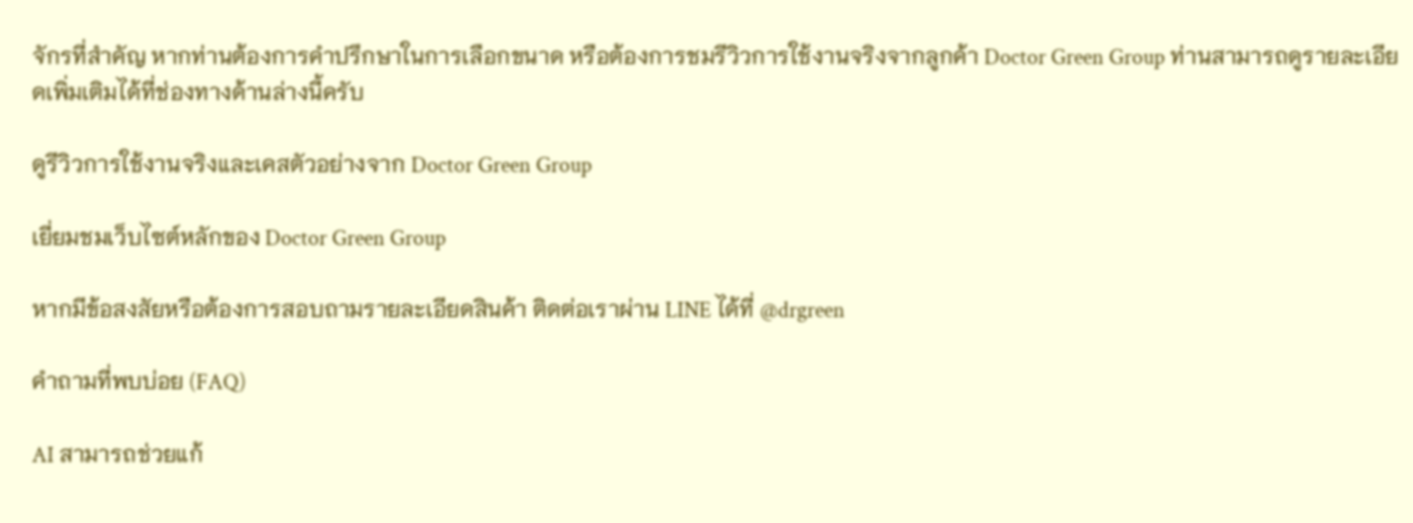จักรที่สำคัญ หากท่านต้องการคำปรึกษาในการเลือกขนาด หรือต้องการชมรีวิวการใช้งานจริงจากลูกค้า Doctor Green Group ท่านสามารถดูรายละเอียดเพิ่มเติมได้ที่ช่องทางด้านล่างนี้ครับ

ดูรีวิวการใช้งานจริงและเคสตัวอย่างจาก Doctor Green Group

เยี่ยมชมเว็บไซต์หลักของ Doctor Green Group

หากมีข้อสงสัยหรือต้องการสอบถามรายละเอียดสินค้า ติดต่อเราผ่าน LINE ได้ที่ @drgreen

คำถามที่พบบ่อย (FAQ)

AI สามารถช่วยแก้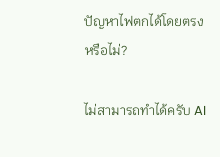ปัญหาไฟตกได้โดยตรงหรือไม่?

ไม่สามารถทำได้ครับ AI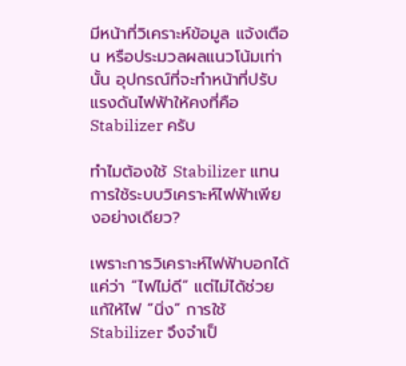มีหน้าที่วิเคราะห์ข้อมูล แจ้งเตือน หรือประมวลผลแนวโน้มเท่านั้น อุปกรณ์ที่จะทำหน้าที่ปรับแรงดันไฟฟ้าให้คงที่คือ Stabilizer ครับ

ทำไมต้องใช้ Stabilizer แทนการใช้ระบบวิเคราะห์ไฟฟ้าเพียงอย่างเดียว?

เพราะการวิเคราะห์ไฟฟ้าบอกได้แค่ว่า “ไฟไม่ดี” แต่ไม่ได้ช่วยแก้ให้ไฟ “นิ่ง” การใช้ Stabilizer จึงจำเป็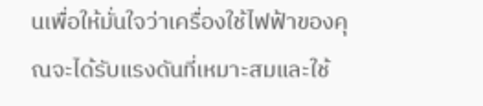นเพื่อให้มั่นใจว่าเครื่องใช้ไฟฟ้าของคุณจะได้รับแรงดันที่เหมาะสมและใช้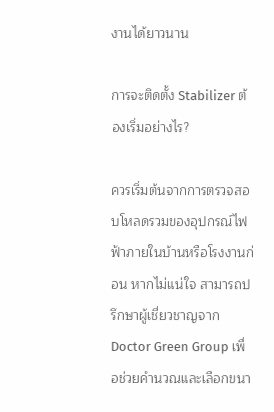งานได้ยาวนาน

การจะติดตั้ง Stabilizer ต้องเริ่มอย่างไร?

ควรเริ่มต้นจากการตรวจสอบโหลดรวมของอุปกรณ์ไฟฟ้าภายในบ้านหรือโรงงานก่อน หากไม่แน่ใจ สามารถปรึกษาผู้เชี่ยวชาญจาก Doctor Green Group เพื่อช่วยคำนวณและเลือกขนา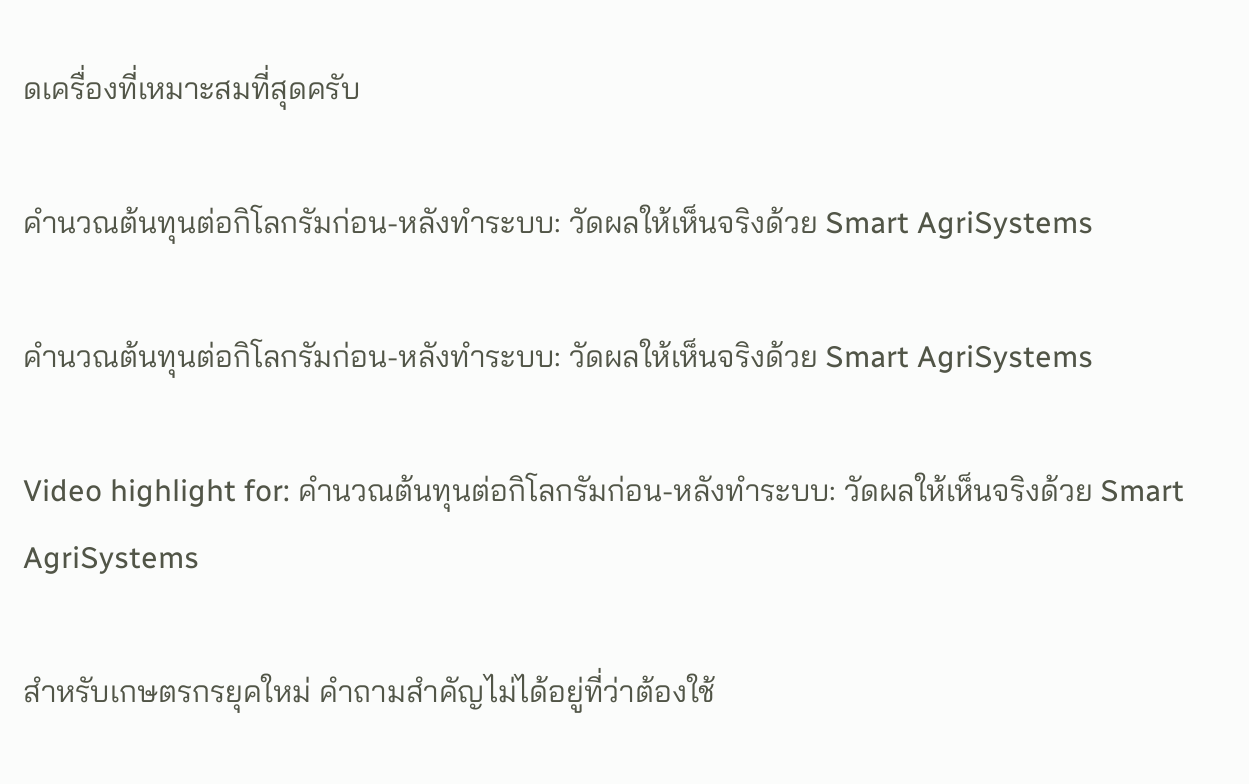ดเครื่องที่เหมาะสมที่สุดครับ

คำนวณต้นทุนต่อกิโลกรัมก่อน-หลังทำระบบ: วัดผลให้เห็นจริงด้วย Smart AgriSystems

คำนวณต้นทุนต่อกิโลกรัมก่อน-หลังทำระบบ: วัดผลให้เห็นจริงด้วย Smart AgriSystems

Video highlight for: คำนวณต้นทุนต่อกิโลกรัมก่อน-หลังทำระบบ: วัดผลให้เห็นจริงด้วย Smart AgriSystems

สำหรับเกษตรกรยุคใหม่ คำถามสำคัญไม่ได้อยู่ที่ว่าต้องใช้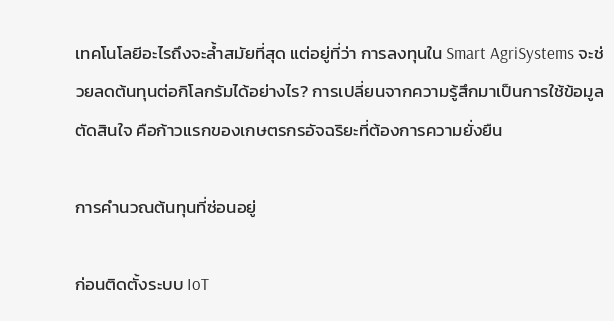เทคโนโลยีอะไรถึงจะล้ำสมัยที่สุด แต่อยู่ที่ว่า การลงทุนใน Smart AgriSystems จะช่วยลดต้นทุนต่อกิโลกรัมได้อย่างไร? การเปลี่ยนจากความรู้สึกมาเป็นการใช้ข้อมูลตัดสินใจ คือก้าวแรกของเกษตรกรอัจฉริยะที่ต้องการความยั่งยืน

การคำนวณต้นทุนที่ซ่อนอยู่

ก่อนติดตั้งระบบ IoT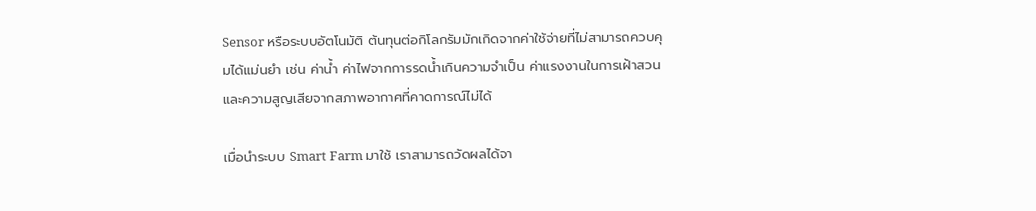Sensor หรือระบบอัตโนมัติ ต้นทุนต่อกิโลกรัมมักเกิดจากค่าใช้จ่ายที่ไม่สามารถควบคุมได้แม่นยำ เช่น ค่าน้ำ ค่าไฟจากการรดน้ำเกินความจำเป็น ค่าแรงงานในการเฝ้าสวน และความสูญเสียจากสภาพอากาศที่คาดการณ์ไม่ได้

เมื่อนำระบบ Smart Farm มาใช้ เราสามารถวัดผลได้จา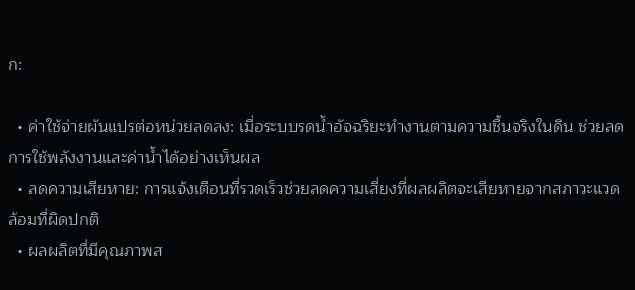ก:

  • ค่าใช้จ่ายผันแปรต่อหน่วยลดลง: เมื่อระบบรดน้ำอัจฉริยะทำงานตามความชื้นจริงในดิน ช่วยลดการใช้พลังงานและค่าน้ำได้อย่างเห็นผล
  • ลดความเสียหาย: การแจ้งเตือนที่รวดเร็วช่วยลดความเสี่ยงที่ผลผลิตจะเสียหายจากสภาวะแวดล้อมที่ผิดปกติ
  • ผลผลิตที่มีคุณภาพส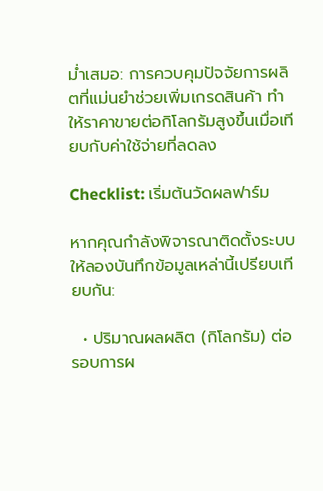ม่ำเสมอ: การควบคุมปัจจัยการผลิตที่แม่นยำช่วยเพิ่มเกรดสินค้า ทำให้ราคาขายต่อกิโลกรัมสูงขึ้นเมื่อเทียบกับค่าใช้จ่ายที่ลดลง

Checklist: เริ่มต้นวัดผลฟาร์ม

หากคุณกำลังพิจารณาติดตั้งระบบ ให้ลองบันทึกข้อมูลเหล่านี้เปรียบเทียบกัน:

  • ปริมาณผลผลิต (กิโลกรัม) ต่อรอบการผ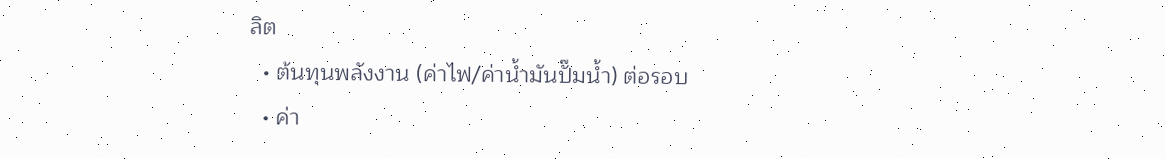ลิต
  • ต้นทุนพลังงาน (ค่าไฟ/ค่าน้ำมันปั๊มน้ำ) ต่อรอบ
  • ค่า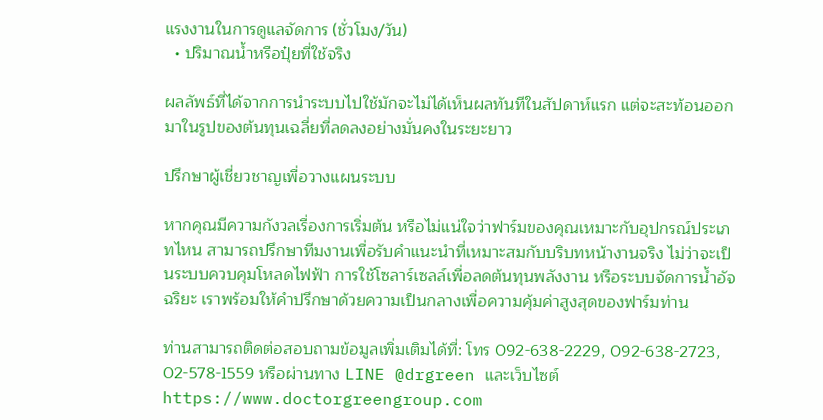แรงงานในการดูแลจัดการ (ชั่วโมง/วัน)
  • ปริมาณน้ำหรือปุ๋ยที่ใช้จริง

ผลลัพธ์ที่ได้จากการนำระบบไปใช้มักจะไม่ได้เห็นผลทันทีในสัปดาห์แรก แต่จะสะท้อนออกมาในรูปของต้นทุนเฉลี่ยที่ลดลงอย่างมั่นคงในระยะยาว

ปรึกษาผู้เชี่ยวชาญเพื่อวางแผนระบบ

หากคุณมีความกังวลเรื่องการเริ่มต้น หรือไม่แน่ใจว่าฟาร์มของคุณเหมาะกับอุปกรณ์ประเภทไหน สามารถปรึกษาทีมงานเพื่อรับคำแนะนำที่เหมาะสมกับบริบทหน้างานจริง ไม่ว่าจะเป็นระบบควบคุมโหลดไฟฟ้า การใช้โซลาร์เซลล์เพื่อลดต้นทุนพลังงาน หรือระบบจัดการน้ำอัจฉริยะ เราพร้อมให้คำปรึกษาด้วยความเป็นกลางเพื่อความคุ้มค่าสูงสุดของฟาร์มท่าน

ท่านสามารถติดต่อสอบถามข้อมูลเพิ่มเติมได้ที่: โทร 092-638-2229, 092-638-2723, 02-578-1559 หรือผ่านทาง LINE @drgreen และเว็บไซต์ https://www.doctorgreengroup.com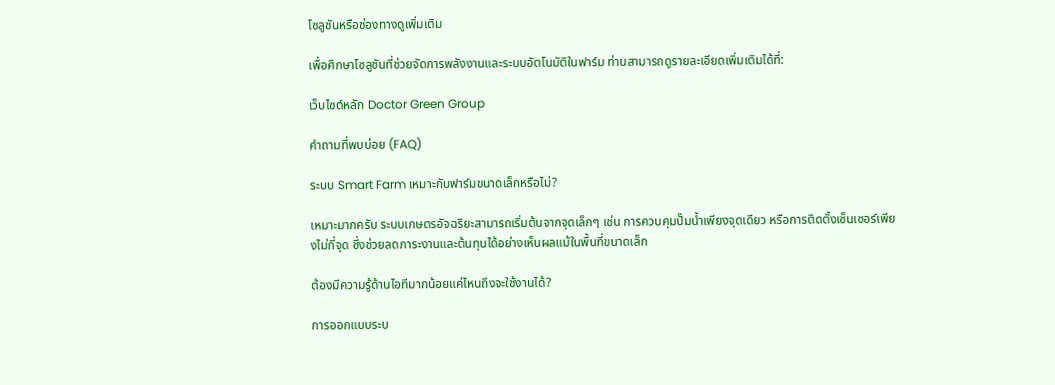โซลูชันหรือช่องทางดูเพิ่มเติม

เพื่อศึกษาโซลูชันที่ช่วยจัดการพลังงานและระบบอัตโนมัติในฟาร์ม ท่านสามารถดูรายละเอียดเพิ่มเติมได้ที่:

เว็บไซต์หลัก Doctor Green Group

คำถามที่พบบ่อย (FAQ)

ระบบ Smart Farm เหมาะกับฟาร์มขนาดเล็กหรือไม่?

เหมาะมากครับ ระบบเกษตรอัจฉริยะสามารถเริ่มต้นจากจุดเล็กๆ เช่น การควบคุมปั๊มน้ำเพียงจุดเดียว หรือการติดตั้งเซ็นเซอร์เพียงไม่กี่จุด ซึ่งช่วยลดภาระงานและต้นทุนได้อย่างเห็นผลแม้ในพื้นที่ขนาดเล็ก

ต้องมีความรู้ด้านไอทีมากน้อยแค่ไหนถึงจะใช้งานได้?

การออกแบบระบ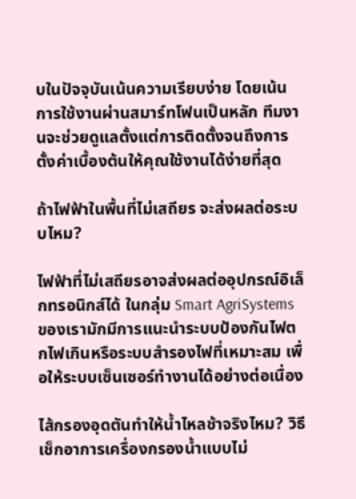บในปัจจุบันเน้นความเรียบง่าย โดยเน้นการใช้งานผ่านสมาร์ทโฟนเป็นหลัก ทีมงานจะช่วยดูแลตั้งแต่การติดตั้งจนถึงการตั้งค่าเบื้องต้นให้คุณใช้งานได้ง่ายที่สุด

ถ้าไฟฟ้าในพื้นที่ไม่เสถียร จะส่งผลต่อระบบไหม?

ไฟฟ้าที่ไม่เสถียรอาจส่งผลต่ออุปกรณ์อิเล็กทรอนิกส์ได้ ในกลุ่ม Smart AgriSystems ของเรามักมีการแนะนำระบบป้องกันไฟตกไฟเกินหรือระบบสำรองไฟที่เหมาะสม เพื่อให้ระบบเซ็นเซอร์ทำงานได้อย่างต่อเนื่อง

ไส้กรองอุดตันทำให้น้ำไหลช้าจริงไหม? วิธีเช็กอาการเครื่องกรองน้ำแบบไม่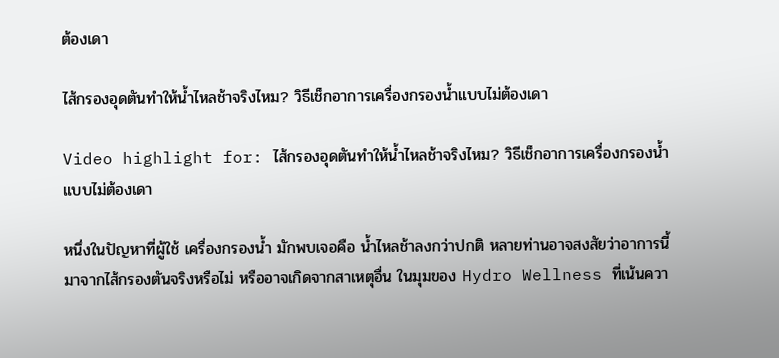ต้องเดา

ไส้กรองอุดตันทำให้น้ำไหลช้าจริงไหม? วิธีเช็กอาการเครื่องกรองน้ำแบบไม่ต้องเดา

Video highlight for: ไส้กรองอุดตันทำให้น้ำไหลช้าจริงไหม? วิธีเช็กอาการเครื่องกรองน้ำแบบไม่ต้องเดา

หนึ่งในปัญหาที่ผู้ใช้ เครื่องกรองน้ำ มักพบเจอคือ น้ำไหลช้าลงกว่าปกติ หลายท่านอาจสงสัยว่าอาการนี้มาจากไส้กรองตันจริงหรือไม่ หรืออาจเกิดจากสาเหตุอื่น ในมุมของ Hydro Wellness ที่เน้นควา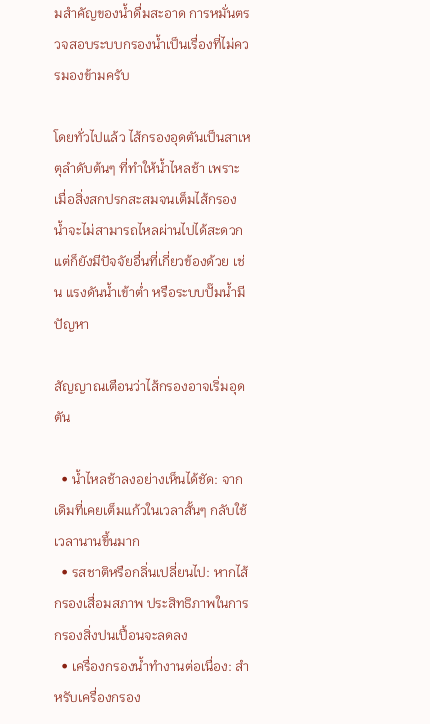มสำคัญของน้ำดื่มสะอาด การหมั่นตรวจสอบระบบกรองน้ำเป็นเรื่องที่ไม่ควรมองข้ามครับ

โดยทั่วไปแล้ว ไส้กรองอุดตันเป็นสาเหตุลำดับต้นๆ ที่ทำให้น้ำไหลช้า เพราะเมื่อสิ่งสกปรกสะสมจนเต็มไส้กรอง น้ำจะไม่สามารถไหลผ่านไปได้สะดวก แต่ก็ยังมีปัจจัยอื่นที่เกี่ยวข้องด้วย เช่น แรงดันน้ำเข้าต่ำ หรือระบบปั๊มน้ำมีปัญหา

สัญญาณเตือนว่าไส้กรองอาจเริ่มอุดตัน

  • น้ำไหลช้าลงอย่างเห็นได้ชัด: จากเดิมที่เคยเต็มแก้วในเวลาสั้นๆ กลับใช้เวลานานขึ้นมาก
  • รสชาติหรือกลิ่นเปลี่ยนไป: หากไส้กรองเสื่อมสภาพ ประสิทธิภาพในการกรองสิ่งปนเปื้อนจะลดลง
  • เครื่องกรองน้ำทำงานต่อเนื่อง: สำหรับเครื่องกรอง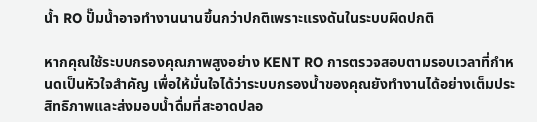น้ำ RO ปั๊มน้ำอาจทำงานนานขึ้นกว่าปกติเพราะแรงดันในระบบผิดปกติ

หากคุณใช้ระบบกรองคุณภาพสูงอย่าง KENT RO การตรวจสอบตามรอบเวลาที่กำหนดเป็นหัวใจสำคัญ เพื่อให้มั่นใจได้ว่าระบบกรองน้ำของคุณยังทำงานได้อย่างเต็มประสิทธิภาพและส่งมอบน้ำดื่มที่สะอาดปลอ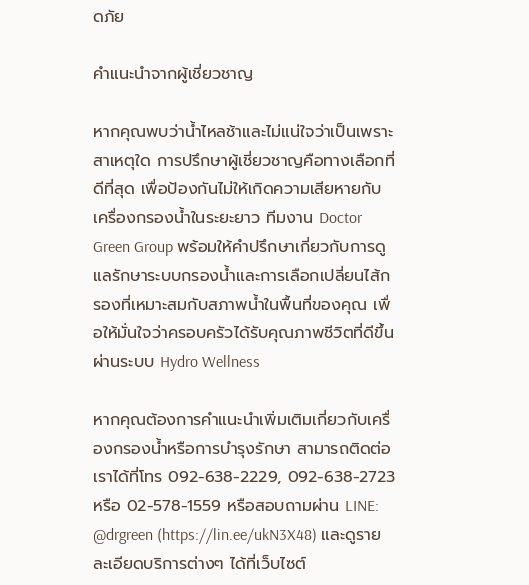ดภัย

คำแนะนำจากผู้เชี่ยวชาญ

หากคุณพบว่าน้ำไหลช้าและไม่แน่ใจว่าเป็นเพราะสาเหตุใด การปรึกษาผู้เชี่ยวชาญคือทางเลือกที่ดีที่สุด เพื่อป้องกันไม่ให้เกิดความเสียหายกับเครื่องกรองน้ำในระยะยาว ทีมงาน Doctor Green Group พร้อมให้คำปรึกษาเกี่ยวกับการดูแลรักษาระบบกรองน้ำและการเลือกเปลี่ยนไส้กรองที่เหมาะสมกับสภาพน้ำในพื้นที่ของคุณ เพื่อให้มั่นใจว่าครอบครัวได้รับคุณภาพชีวิตที่ดีขึ้นผ่านระบบ Hydro Wellness

หากคุณต้องการคำแนะนำเพิ่มเติมเกี่ยวกับเครื่องกรองน้ำหรือการบำรุงรักษา สามารถติดต่อเราได้ที่โทร 092-638-2229, 092-638-2723 หรือ 02-578-1559 หรือสอบถามผ่าน LINE: @drgreen (https://lin.ee/ukN3X48) และดูรายละเอียดบริการต่างๆ ได้ที่เว็บไซต์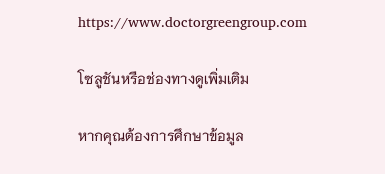https://www.doctorgreengroup.com

โซลูชันหรือช่องทางดูเพิ่มเติม

หากคุณต้องการศึกษาข้อมูล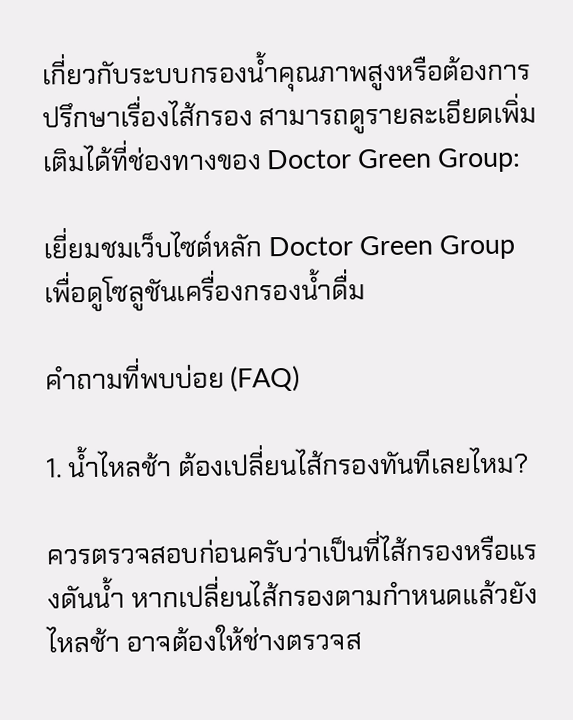เกี่ยวกับระบบกรองน้ำคุณภาพสูงหรือต้องการปรึกษาเรื่องไส้กรอง สามารถดูรายละเอียดเพิ่มเติมได้ที่ช่องทางของ Doctor Green Group:

เยี่ยมชมเว็บไซต์หลัก Doctor Green Group เพื่อดูโซลูชันเครื่องกรองน้ำดื่ม

คำถามที่พบบ่อย (FAQ)

1. น้ำไหลช้า ต้องเปลี่ยนไส้กรองทันทีเลยไหม?

ควรตรวจสอบก่อนครับว่าเป็นที่ไส้กรองหรือแรงดันน้ำ หากเปลี่ยนไส้กรองตามกำหนดแล้วยังไหลช้า อาจต้องให้ช่างตรวจส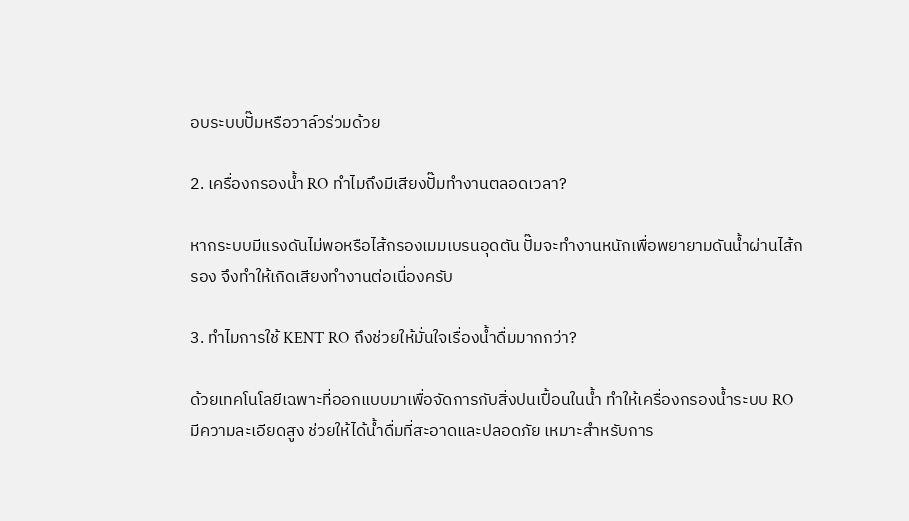อบระบบปั๊มหรือวาล์วร่วมด้วย

2. เครื่องกรองน้ำ RO ทำไมถึงมีเสียงปั๊มทำงานตลอดเวลา?

หากระบบมีแรงดันไม่พอหรือไส้กรองเมมเบรนอุดตัน ปั๊มจะทำงานหนักเพื่อพยายามดันน้ำผ่านไส้กรอง จึงทำให้เกิดเสียงทำงานต่อเนื่องครับ

3. ทำไมการใช้ KENT RO ถึงช่วยให้มั่นใจเรื่องน้ำดื่มมากกว่า?

ด้วยเทคโนโลยีเฉพาะที่ออกแบบมาเพื่อจัดการกับสิ่งปนเปื้อนในน้ำ ทำให้เครื่องกรองน้ำระบบ RO มีความละเอียดสูง ช่วยให้ได้น้ำดื่มที่สะอาดและปลอดภัย เหมาะสำหรับการ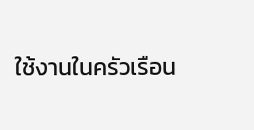ใช้งานในครัวเรือน